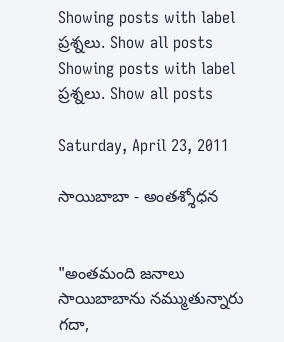Showing posts with label ప్రశ్నలు. Show all posts
Showing posts with label ప్రశ్నలు. Show all posts

Saturday, April 23, 2011

సాయిబాబా - అంతశ్శోధన


"అంతమంది జనాలు సాయిబాబాను నమ్ముతున్నారు గదా,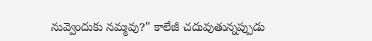నువ్వెందుకు నమ్మవు?" కాలేజీ చదువుతున్నప్పుడు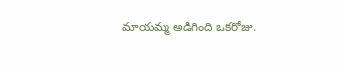మాయమ్మ అడిగింది ఒకరోజు.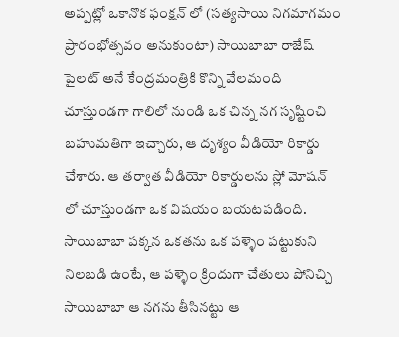అప్పట్లో ఒకానొక ఫంక్షన్ లో (సత్యసాయి నిగమాగమం ప్రారంభోత్సవం అనుకుంటా) సాయిబాబా రాజేష్ పైలట్ అనే కేంద్రమంత్రికి కొన్ని వేలమంది చూస్తుండగా గాలిలో నుండి ఒక చిన్న నగ సృష్టించి బహుమతిగా ఇచ్చారు, ఆ దృశ్యం వీడియో రికార్డు చేశారు. ఆ తర్వాత వీడియో రికార్డులను స్లో మోషన్ లో చూస్తుండగా ఒక విషయం బయటపడింది. సాయిబాబా పక్కన ఒకతను ఒక పళ్ళెం పట్టుకుని నిలబడి ఉంటే, ఆ పళ్ళెం క్రిందుగా చేతులు పోనిచ్చి సాయిబాబా ఆ నగను తీసినట్టు ఆ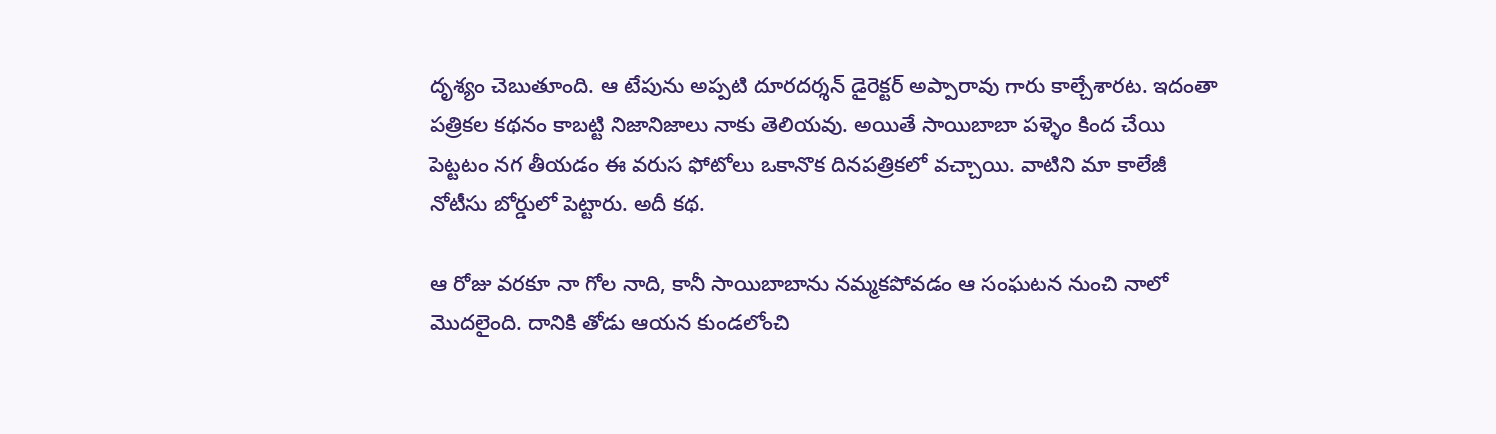దృశ్యం చెబుతూంది. ఆ టేపును అప్పటి దూరదర్శన్ డైరెక్టర్ అప్పారావు గారు కాల్చేశారట. ఇదంతా పత్రికల కథనం కాబట్టి నిజానిజాలు నాకు తెలియవు. అయితే సాయిబాబా పళ్ళెం కింద చేయి పెట్టటం నగ తీయడం ఈ వరుస ఫోటోలు ఒకానొక దినపత్రికలో వచ్చాయి. వాటిని మా కాలేజీ నోటీసు బోర్డులో పెట్టారు. అదీ కథ.

ఆ రోజు వరకూ నా గోల నాది, కానీ సాయిబాబాను నమ్మకపోవడం ఆ సంఘటన నుంచి నాలో మొదలైంది. దానికి తోడు ఆయన కుండలోంచి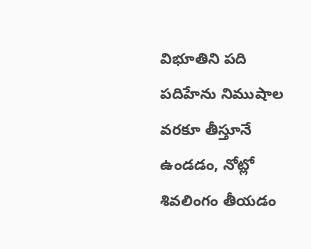విభూతిని పది పదిహేను నిముషాల వరకూ తీస్తూనే ఉండడం, నోట్లో శివలింగం తీయడం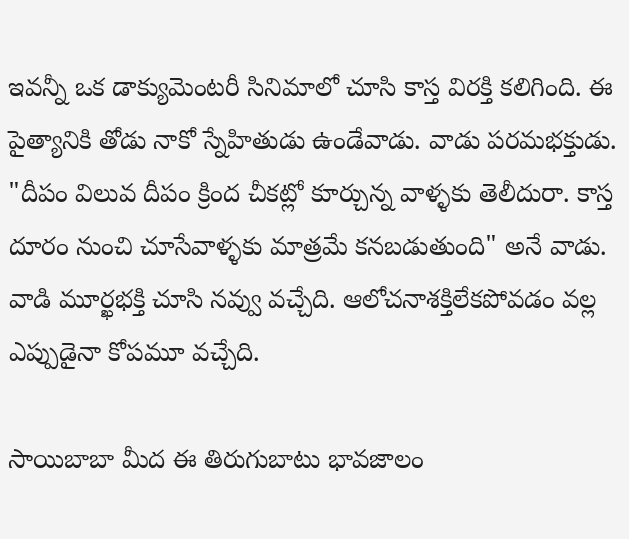ఇవన్నీ ఒక డాక్యుమెంటరీ సినిమాలో చూసి కాస్త విరక్తి కలిగింది. ఈ పైత్యానికి తోడు నాకో స్నేహితుడు ఉండేవాడు. వాడు పరమభక్తుడు. "దీపం విలువ దీపం క్రింద చీకట్లో కూర్చున్న వాళ్ళకు తెలీదురా. కాస్త దూరం నుంచి చూసేవాళ్ళకు మాత్రమే కనబడుతుంది" అనే వాడు. వాడి మూర్ఖభక్తి చూసి నవ్వు వచ్చేది. ఆలోచనాశక్తిలేకపోవడం వల్ల ఎప్పుడైనా కోపమూ వచ్చేది.

సాయిబాబా మీద ఈ తిరుగుబాటు భావజాలం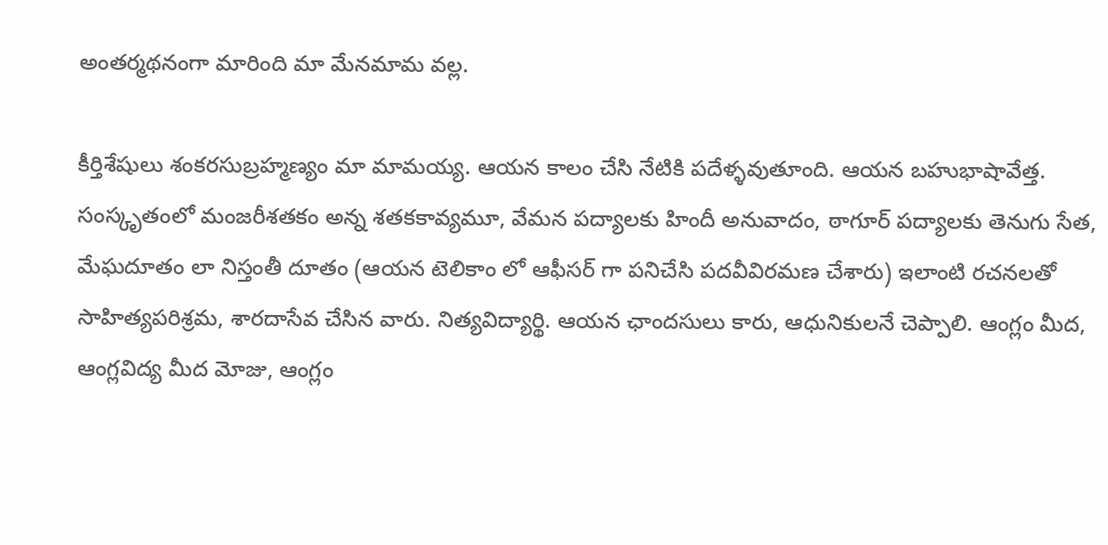అంతర్మథనంగా మారింది మా మేనమామ వల్ల.

కీర్తిశేషులు శంకరసుబ్రహ్మణ్యం మా మామయ్య. ఆయన కాలం చేసి నేటికి పదేళ్ళవుతూంది. ఆయన బహుభాషావేత్త. సంస్కృతంలో మంజరీశతకం అన్న శతకకావ్యమూ, వేమన పద్యాలకు హిందీ అనువాదం, ఠాగూర్ పద్యాలకు తెనుగు సేత, మేఘదూతం లా నిస్తంతీ దూతం (ఆయన టెలికాం లో ఆఫీసర్ గా పనిచేసి పదవీవిరమణ చేశారు) ఇలాంటి రచనలతో సాహిత్యపరిశ్రమ, శారదాసేవ చేసిన వారు. నిత్యవిద్యార్థి. ఆయన ఛాందసులు కారు, ఆధునికులనే చెప్పాలి. ఆంగ్లం మీద, ఆంగ్లవిద్య మీద మోజు, ఆంగ్లం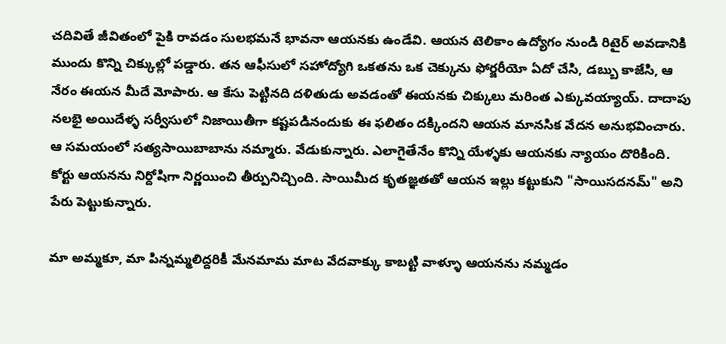చదివితే జీవితంలో పైకి రావడం సులభమనే భావనా ఆయనకు ఉండేవి. ఆయన టెలికాం ఉద్యోగం నుండి రిటైర్ అవడానికి ముందు కొన్ని చిక్కుల్లో పడ్డారు. తన ఆఫీసులో సహోద్యోగి ఒకతను ఒక చెక్కును ఫోర్జరీయో ఏదో చేసి, డబ్బు కాజేసి, ఆ నేరం ఈయన మీదే మోపారు. ఆ కేసు పెట్టినది దళితుడు అవడంతో ఈయనకు చిక్కులు మరింత ఎక్కువయ్యాయ్. దాదాపు నలభై అయిదేళ్ళ సర్వీసులో నిజాయితీగా కష్టపడినందుకు ఈ ఫలితం దక్కిందని ఆయన మానసిక వేదన అనుభవించారు. ఆ సమయంలో సత్యసాయిబాబాను నమ్మారు. వేడుకున్నారు. ఎలాగైతేనేం కొన్ని యేళ్ళకు ఆయనకు న్యాయం దొరికింది. కోర్టు ఆయనను నిర్దోషిగా నిర్ణయించి తీర్పునిచ్చింది. సాయిమీద కృతజ్ఞతతో ఆయన ఇల్లు కట్టుకుని "సాయిసదనమ్" అని పేరు పెట్టుకున్నారు.

మా అమ్మకూ, మా పిన్నమ్మలిద్దరికీ మేనమామ మాట వేదవాక్కు కాబట్టి వాళ్ళూ ఆయనను నమ్మడం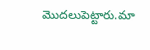మొదలుపెట్టారు.మా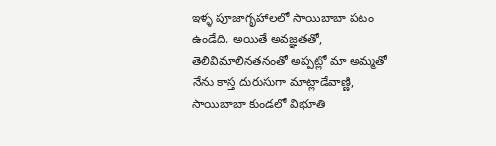ఇళ్ళ పూజాగృహాలలో సాయిబాబా పటం ఉండేది. అయితే అవజ్ఞతతో, తెలివిమాలినతనంతో అప్పట్లో మా అమ్మతో నేను కాస్త దురుసుగా మాట్లాడేవాణ్ణి, సాయిబాబా కుండలో విభూతి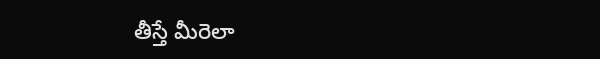తీస్తే మీరెలా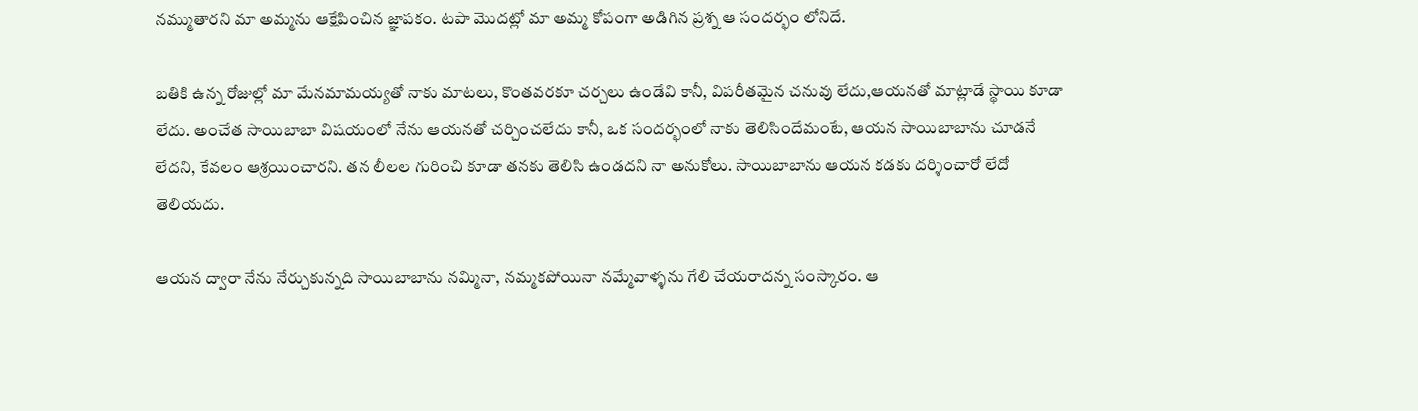నమ్ముతారని మా అమ్మను ఆక్షేపించిన జ్ఞాపకం. టపా మొదట్లో మా అమ్మ కోపంగా అడిగిన ప్రశ్న ఆ సందర్భం లోనిదే.

బతికి ఉన్న రోజుల్లో మా మేనమామయ్యతో నాకు మాటలు, కొంతవరకూ చర్చలు ఉండేవి కానీ, విపరీతమైన చనువు లేదు,ఆయనతో మాట్లాడే స్థాయి కూడా లేదు. అంచేత సాయిబాబా విషయంలో నేను ఆయనతో చర్చించలేదు కానీ, ఒక సందర్భంలో నాకు తెలిసిందేమంటే, ఆయన సాయిబాబాను చూడనే లేదని, కేవలం ఆశ్రయించారని. తన లీలల గురించి కూడా తనకు తెలిసి ఉండదని నా అనుకోలు. సాయిబాబాను ఆయన కడకు దర్శించారో లేదో తెలియదు.

ఆయన ద్వారా నేను నేర్చుకున్నది సాయిబాబాను నమ్మినా, నమ్మకపోయినా నమ్మేవాళ్ళను గేలి చేయరాదన్న సంస్కారం. ఆ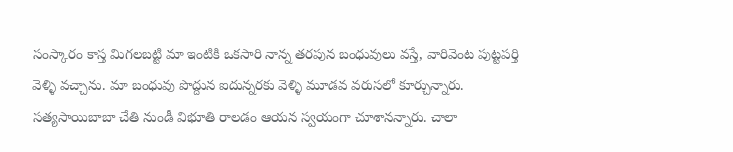సంస్కారం కాస్త మిగలబట్టి మా ఇంటికి ఒకసారి నాన్న తరపున బంధువులు వస్తే, వారివెంట పుట్టపర్తి వెళ్ళి వచ్చాను. మా బంధువు పొద్దున ఐదున్నరకు వెళ్ళి మూడవ వరుసలో కూర్చున్నారు. సత్యసాయిబాబా చేతి నుండీ విభూతి రాలడం ఆయన స్వయంగా చూశానన్నారు. చాలా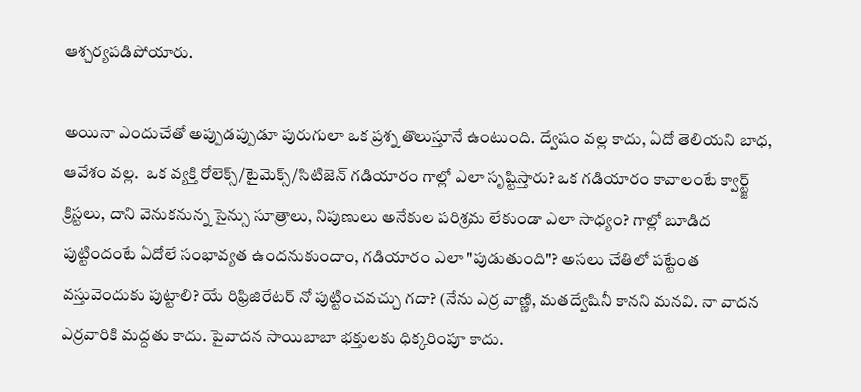ఆశ్చర్యపడిపోయారు.

అయినా ఎందుచేతో అప్పుడప్పుడూ పురుగులా ఒక ప్రశ్న తొలుస్తూనే ఉంటుంది. ద్వేషం వల్ల కాదు, ఏదో తెలియని బాధ, ఆవేశం వల్ల.  ఒక వ్యక్తి రోలెక్స్/టైమెక్స్/సిటిజెన్ గడియారం గాల్లో ఎలా సృష్టిస్తారు? ఒక గడియారం కావాలంటే క్వార్ట్జ్ క్రిస్టలు, దాని వెనుకనున్న సైన్సు సూత్రాలు, నిపుణులు అనేకుల పరిశ్రమ లేకుండా ఎలా సాధ్యం? గాల్లో బూడిద పుట్టిందంటే ఏదోలే సంభావ్యత ఉందనుకుందాం, గడియారం ఎలా "పుడుతుంది"? అసలు చేతిలో పట్టేంత వస్తువెందుకు పుట్టాలి? యే రిఫ్రిజిరేటర్ నో పుట్టించవచ్చు గదా? (నేను ఎర్ర వాణ్ణి, మతద్వేషినీ కానని మనవి. నా వాదన ఎర్రవారికి మద్దతు కాదు. పైవాదన సాయిబాబా భక్తులకు ధిక్కరింపూ కాదు.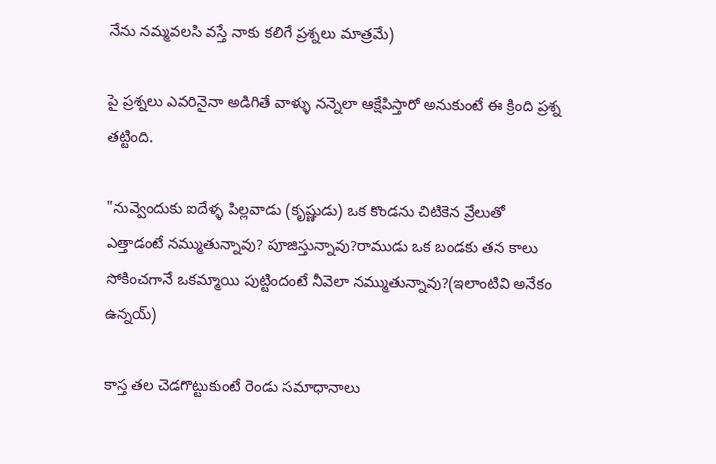నేను నమ్మవలసి వస్తే నాకు కలిగే ప్రశ్నలు మాత్రమే)

పై ప్రశ్నలు ఎవరినైనా అడిగితే వాళ్ళు నన్నెలా ఆక్షేపిస్తారో అనుకుంటే ఈ క్రింది ప్రశ్న తట్టింది.

"నువ్వెందుకు ఐదేళ్ళ పిల్లవాడు (కృష్ణుడు) ఒక కొండను చిటికెన వ్రేలుతో ఎత్తాడంటే నమ్ముతున్నావు? పూజిస్తున్నావు?రాముడు ఒక బండకు తన కాలు సోకించగానే ఒకమ్మాయి పుట్టిందంటే నీవెలా నమ్ముతున్నావు?(ఇలాంటివి అనేకం ఉన్నయ్)

కాస్త తల చెడగొట్టుకుంటే రెండు సమాధానాలు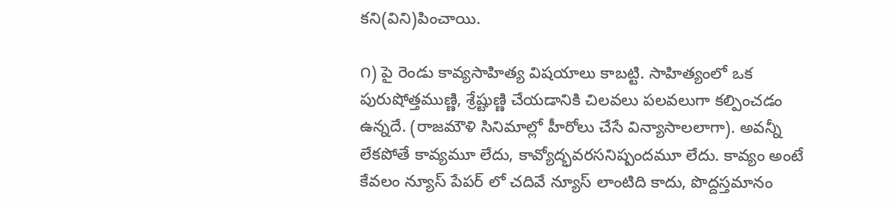కని(విని)పించాయి.

౧) పై రెండు కావ్యసాహిత్య విషయాలు కాబట్టి. సాహిత్యంలో ఒక పురుషోత్తముణ్ణి, శ్రేష్టుణ్ణి చేయడానికి చిలవలు పలవలుగా కల్పించడం ఉన్నదే. (రాజమౌళి సినిమాల్లో హీరోలు చేసే విన్యాసాలలాగా). అవన్నీ లేకపోతే కావ్యమూ లేదు, కావ్యోద్భవరసనిష్పందమూ లేదు. కావ్యం అంటే కేవలం న్యూస్ పేపర్ లో చదివే న్యూస్ లాంటిది కాదు, పొద్దస్తమానం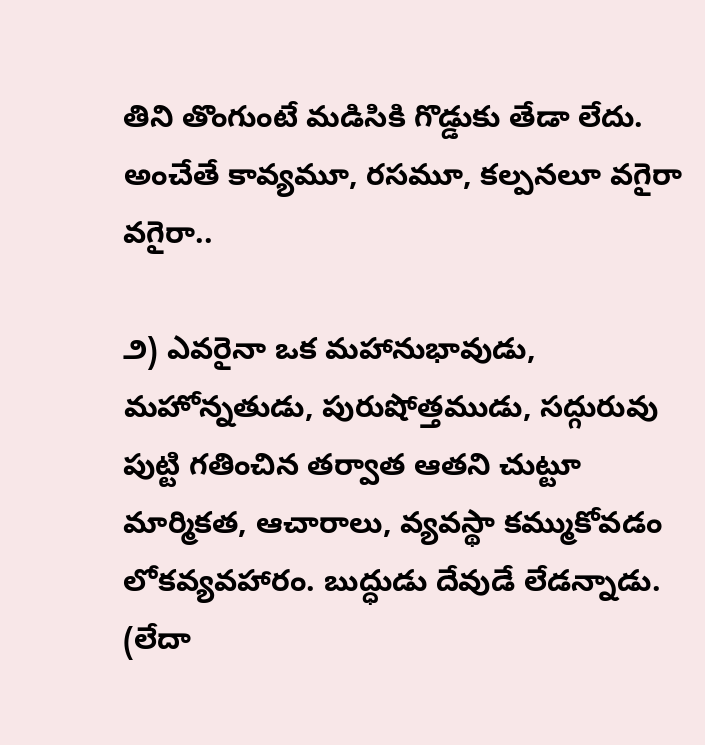తిని తొంగుంటే మడిసికి గొడ్డుకు తేడా లేదు. అంచేతే కావ్యమూ, రసమూ, కల్పనలూ వగైరా వగైరా..

౨) ఎవరైనా ఒక మహానుభావుడు, మహోన్నతుడు, పురుషోత్తముడు, సద్గురువు పుట్టి గతించిన తర్వాత ఆతని చుట్టూ మార్మికత, ఆచారాలు, వ్యవస్థా కమ్ముకోవడం లోకవ్యవహారం. బుద్ధుడు దేవుడే లేడన్నాడు. (లేదా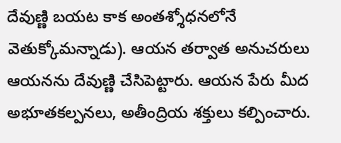దేవుణ్ణి బయట కాక అంతశ్శోధనలోనే వెతుక్కోమన్నాడు). ఆయన తర్వాత అనుచరులు ఆయనను దేవుణ్ణి చేసిపెట్టారు. ఆయన పేరు మీద అభూతకల్పనలు, అతీంద్రియ శక్తులు కల్పించారు.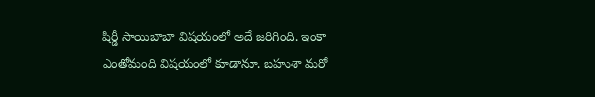షిర్డీ సాయిబాబా విషయంలో అదే జరిగింది. ఇంకా ఎంతోమంది విషయంలో కూడానూ. బహుశా మరో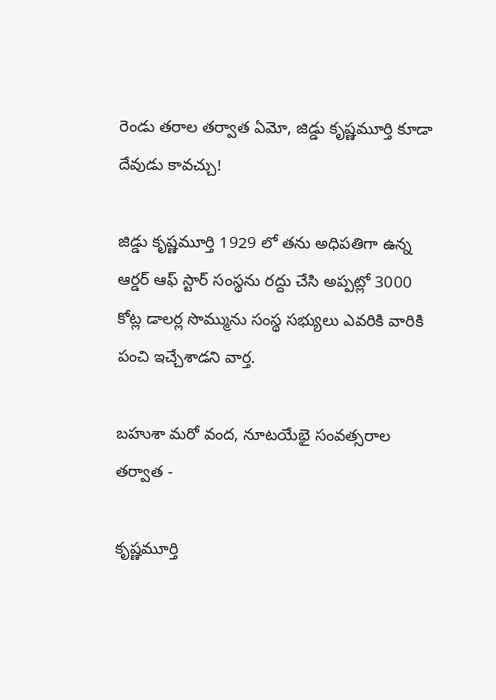రెండు తరాల తర్వాత ఏమో, జిడ్డు కృష్ణమూర్తి కూడా దేవుడు కావచ్చు!

జిడ్డు కృష్ణమూర్తి 1929 లో తను అధిపతిగా ఉన్న ఆర్డర్ ఆఫ్ స్టార్ సంస్థను రద్దు చేసి అప్పట్లో 3000 కోట్ల డాలర్ల సొమ్మును సంస్థ సభ్యులు ఎవరికి వారికి పంచి ఇచ్చేశాడని వార్త.

బహుశా మరో వంద, నూటయేభై సంవత్సరాల తర్వాత -

కృష్ణమూర్తి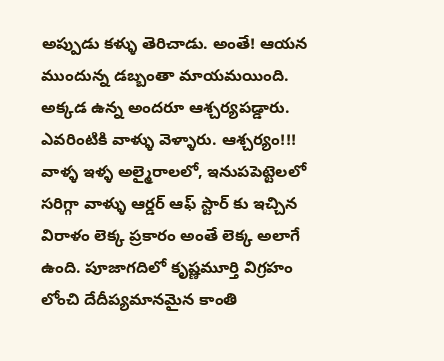అప్పుడు కళ్ళు తెరిచాడు. అంతే! ఆయన ముందున్న డబ్బంతా మాయమయింది. అక్కడ ఉన్న అందరూ ఆశ్చర్యపడ్డారు. ఎవరింటికి వాళ్ళు వెళ్ళారు. ఆశ్చర్యం!!! వాళ్ళ ఇళ్ళ అల్మైరాలలో, ఇనుపపెట్టెలలో సరిగ్గా వాళ్ళు ఆర్డర్ ఆఫ్ స్టార్ కు ఇచ్చిన విరాళం లెక్క ప్రకారం అంతే లెక్క అలాగే ఉంది. పూజాగదిలో కృష్ణమూర్తి విగ్రహం లోంచి దేదీప్యమానమైన కాంతి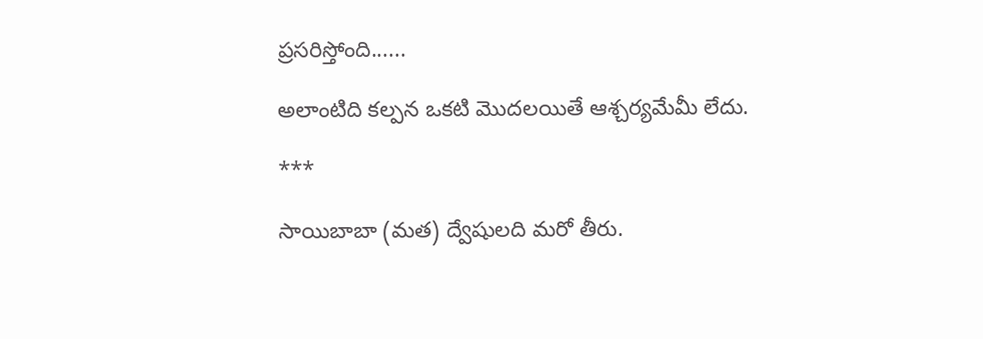ప్రసరిస్తోంది......

అలాంటిది కల్పన ఒకటి మొదలయితే ఆశ్చర్యమేమీ లేదు.

***

సాయిబాబా (మత) ద్వేషులది మరో తీరు.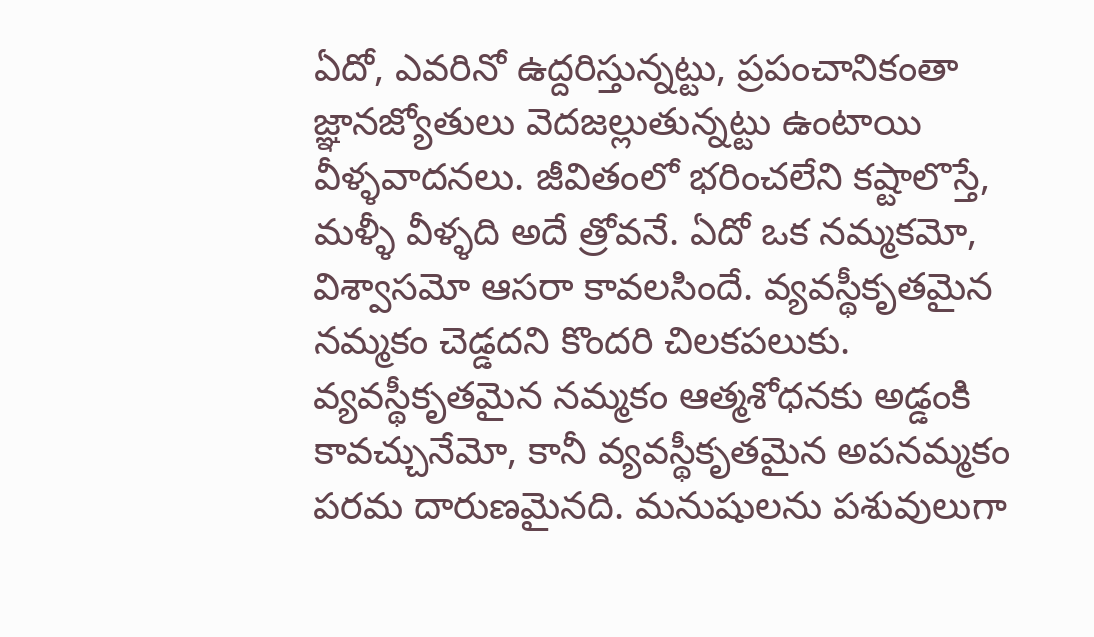ఏదో, ఎవరినో ఉద్దరిస్తున్నట్టు, ప్రపంచానికంతా జ్ఞానజ్యోతులు వెదజల్లుతున్నట్టు ఉంటాయి వీళ్ళవాదనలు. జీవితంలో భరించలేని కష్టాలొస్తే, మళ్ళీ వీళ్ళది అదే త్రోవనే. ఏదో ఒక నమ్మకమో, విశ్వాసమో ఆసరా కావలసిందే. వ్యవస్థీకృతమైన నమ్మకం చెడ్డదని కొందరి చిలకపలుకు. వ్యవస్థీకృతమైన నమ్మకం ఆత్మశోధనకు అడ్డంకి కావచ్చునేమో, కానీ వ్యవస్థీకృతమైన అపనమ్మకం పరమ దారుణమైనది. మనుషులను పశువులుగా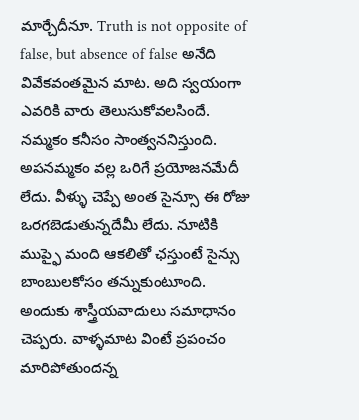మార్చేదీనూ. Truth is not opposite of false, but absence of false అనేది వివేకవంతమైన మాట. అది స్వయంగా ఎవరికి వారు తెలుసుకోవలసిందే. నమ్మకం కనీసం సాంత్వననిస్తుంది. అపనమ్మకం వల్ల ఒరిగే ప్రయోజనమేదీ లేదు. వీళ్ళు చెప్పే అంత సైన్సూ ఈ రోజు ఒరగబెడుతున్నదేమీ లేదు. నూటికి ముప్ఫై మంది ఆకలితో ఛస్తుంటే సైన్సు బాంబులకోసం తన్నుకుంటూంది. అందుకు శాస్త్రీయవాదులు సమాధానం చెప్పరు. వాళ్ళమాట వింటే ప్రపంచం మారిపోతుందన్న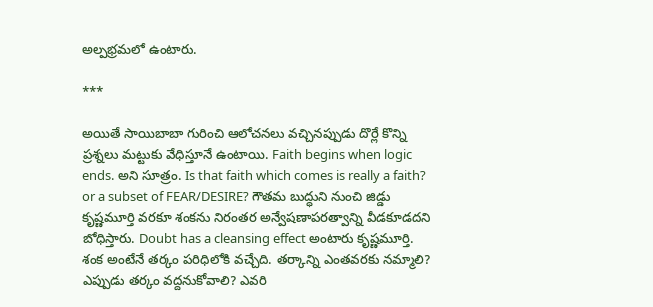అల్పభ్రమలో ఉంటారు.

***

అయితే సాయిబాబా గురించి ఆలోచనలు వచ్చినప్పుడు దొర్లే కొన్ని ప్రశ్నలు మట్టుకు వేధిస్తూనే ఉంటాయి. Faith begins when logic ends. అని సూత్రం. Is that faith which comes is really a faith? or a subset of FEAR/DESIRE? గౌతమ బుద్ధుని నుంచి జిడ్డు కృష్ణమూర్తి వరకూ శంకను నిరంతర అన్వేషణాపరత్వాన్ని వీడకూడదని బోధిస్తారు. Doubt has a cleansing effect అంటారు కృష్ణమూర్తి. శంక అంటేనే తర్కం పరిధిలోకి వచ్చేది. తర్కాన్ని ఎంతవరకు నమ్మాలి? ఎప్పుడు తర్కం వద్దనుకోవాలి? ఎవరి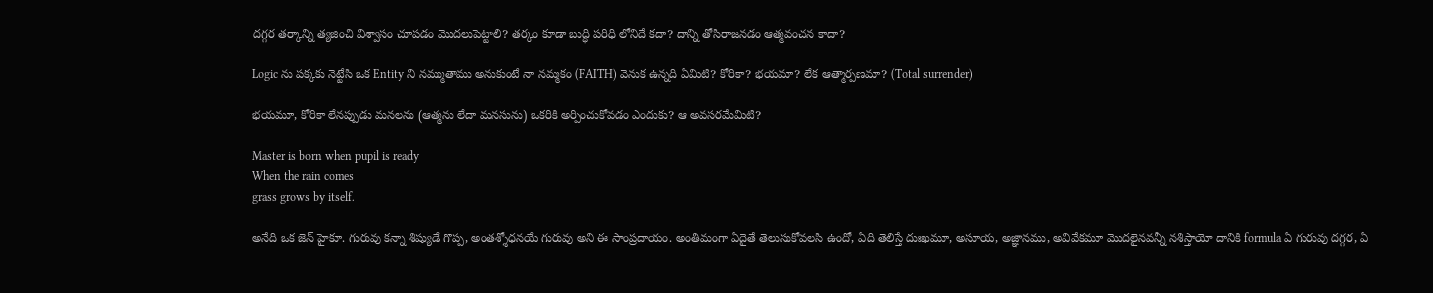దగ్గర తర్కాన్ని త్యజించి విశ్వాసం చూపడం మొదలుపెట్టాలి? తర్కం కూడా బుద్ధి పరిధి లోనిదే కదా? దాన్ని తోసిరాజనడం ఆత్మవంచన కాదా?

Logic ను పక్కకు నెట్టేసి ఒక Entity ని నమ్ముతాము అనుకుంటే నా నమ్మకం (FAITH) వెనుక ఉన్నది ఏమిటి? కోరికా? భయమా? లేక ఆత్మార్పణమా? (Total surrender)

భయమూ, కోరికా లేనప్పుడు మనలను (ఆత్మను లేదా మనసును) ఒకరికి అర్పించుకోవడం ఎందుకు? ఆ అవసరమేమిటి?

Master is born when pupil is ready
When the rain comes
grass grows by itself.

అనేది ఒక జెన్ హైకూ. గురువు కన్నా శిష్యుడే గొప్ప, అంతశ్శోధనయే గురువు అని ఈ సాంప్రదాయం. అంతిమంగా ఏదైతే తెలుసుకోవలసి ఉందో, ఏది తెలిస్తే దుఃఖమూ, అసూయ, అజ్ఞానము, అవివేకమూ మొదలైనవన్నీ నశిస్తాయో దానికి formula ఏ గురువు దగ్గర, ఏ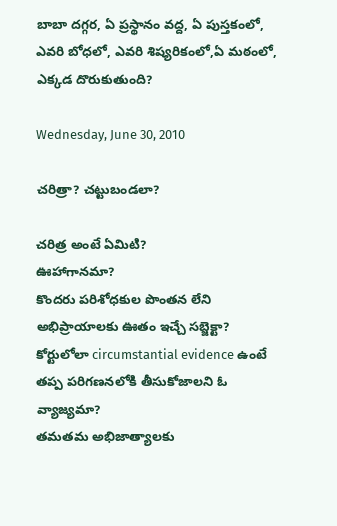బాబా దగ్గర, ఏ ప్రస్థానం వద్ద, ఏ పుస్తకంలో, ఎవరి బోధలో, ఎవరి శిష్యరికంలో,ఏ మఠంలో, ఎక్కడ దొరుకుతుంది?

Wednesday, June 30, 2010

చరిత్రా? చట్టుబండలా?

చరిత్ర అంటే ఏమిటి?
ఊహాగానమా?
కొందరు పరిశోధకుల పొంతన లేని అభిప్రాయాలకు ఊతం ఇచ్చే సబ్జెక్టా?
కోర్టులోలా circumstantial evidence ఉంటే తప్ప పరిగణనలోకి తీసుకోజాలని ఓ వ్యాజ్యమా?
తమతమ అభిజాత్యాలకు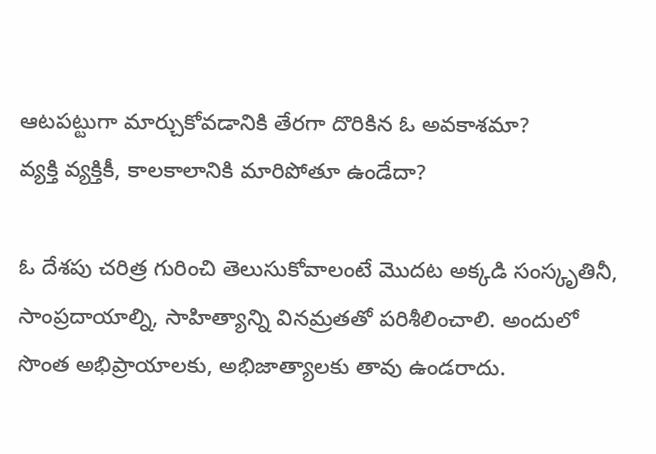ఆటపట్టుగా మార్చుకోవడానికి తేరగా దొరికిన ఓ అవకాశమా?
వ్యక్తి వ్యక్తికీ, కాలకాలానికి మారిపోతూ ఉండేదా?

ఓ దేశపు చరిత్ర గురించి తెలుసుకోవాలంటే మొదట అక్కడి సంస్కృతినీ, సాంప్రదాయాల్ని, సాహిత్యాన్ని వినమ్రతతో పరిశీలించాలి. అందులో సొంత అభిప్రాయాలకు, అభిజాత్యాలకు తావు ఉండరాదు.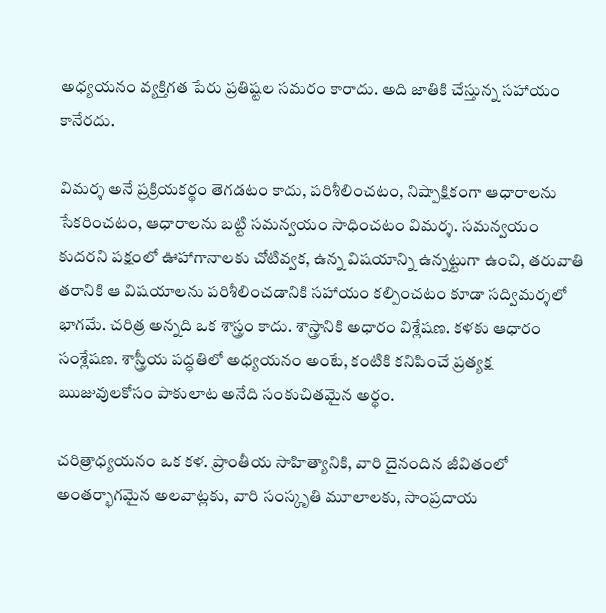అధ్యయనం వ్యక్తిగత పేరు ప్రతిష్టల సమరం కారాదు. అది జాతికి చేస్తున్న సహాయం కానేరదు.

విమర్శ అనే ప్రక్రియకర్థం తెగడటం కాదు, పరిశీలించటం, నిష్పాక్షికంగా ఆధారాలను సేకరించటం, ఆధారాలను బట్టి సమన్వయం సాధించటం విమర్శ. సమన్వయం కుదరని పక్షంలో ఊహాగానాలకు చోటివ్వక, ఉన్న విషయాన్ని ఉన్నట్టుగా ఉంచి, తరువాతి తరానికి ఆ విషయాలను పరిశీలించడానికి సహాయం కల్పించటం కూడా సద్విమర్శలో భాగమే. చరిత్ర అన్నది ఒక శాస్త్రం కాదు. శాస్త్రానికి అధారం విశ్లేషణ. కళకు ఆధారం సంశ్లేషణ. శాస్త్రీయ పద్ధతిలో అధ్యయనం అంటే, కంటికి కనిపించే ప్రత్యక్ష ఋజువులకోసం పాకులాట అనేది సంకుచితమైన అర్థం.

చరిత్రాధ్యయనం ఒక కళ. ప్రాంతీయ సాహిత్యానికి, వారి దైనందిన జీవితంలో అంతర్భాగమైన అలవాట్లకు, వారి సంస్కృతి మూలాలకు, సాంప్రదాయ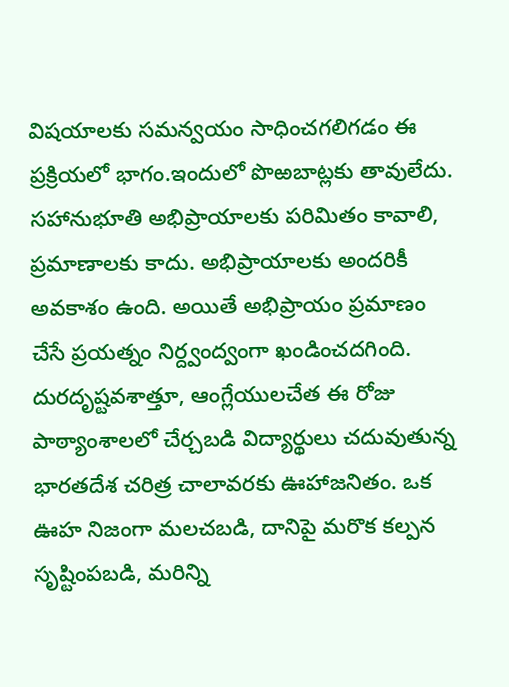విషయాలకు సమన్వయం సాధించగలిగడం ఈ ప్రక్రియలో భాగం.ఇందులో పొఱబాట్లకు తావులేదు. సహానుభూతి అభిప్రాయాలకు పరిమితం కావాలి, ప్రమాణాలకు కాదు. అభిప్రాయాలకు అందరికీ అవకాశం ఉంది. అయితే అభిప్రాయం ప్రమాణం చేసే ప్రయత్నం నిర్ద్వంద్వంగా ఖండించదగింది. దురదృష్టవశాత్తూ, ఆంగ్లేయులచేత ఈ రోజు పాఠ్యాంశాలలో చేర్చబడి విద్యార్థులు చదువుతున్న భారతదేశ చరిత్ర చాలావరకు ఊహాజనితం. ఒక ఊహ నిజంగా మలచబడి, దానిపై మరొక కల్పన సృష్టింపబడి, మరిన్ని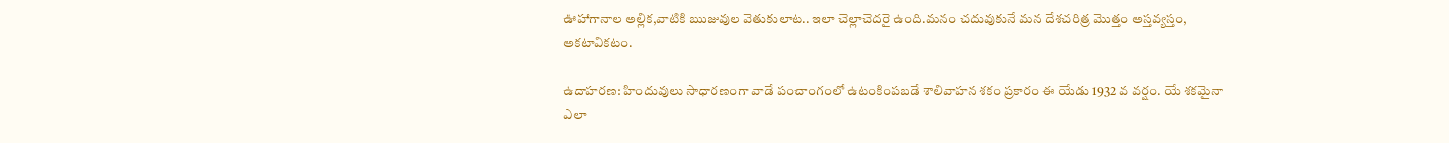ఊహాగానాల అల్లిక,వాటికి ఋజువుల వెతుకులాట.. ఇలా చెల్లాచెదరై ఉంది.మనం చదువుకునే మన దేశచరిత్ర మొత్తం అస్తవ్యస్తం, అకటావికటం.

ఉదాహరణ: హిందువులు సాధారణంగా వాడే పంచాంగంలో ఉటంకింపబడే శాలివాహన శకం ప్రకారం ఈ యేడు 1932 వ వర్షం. యే శకమైనా ఎలా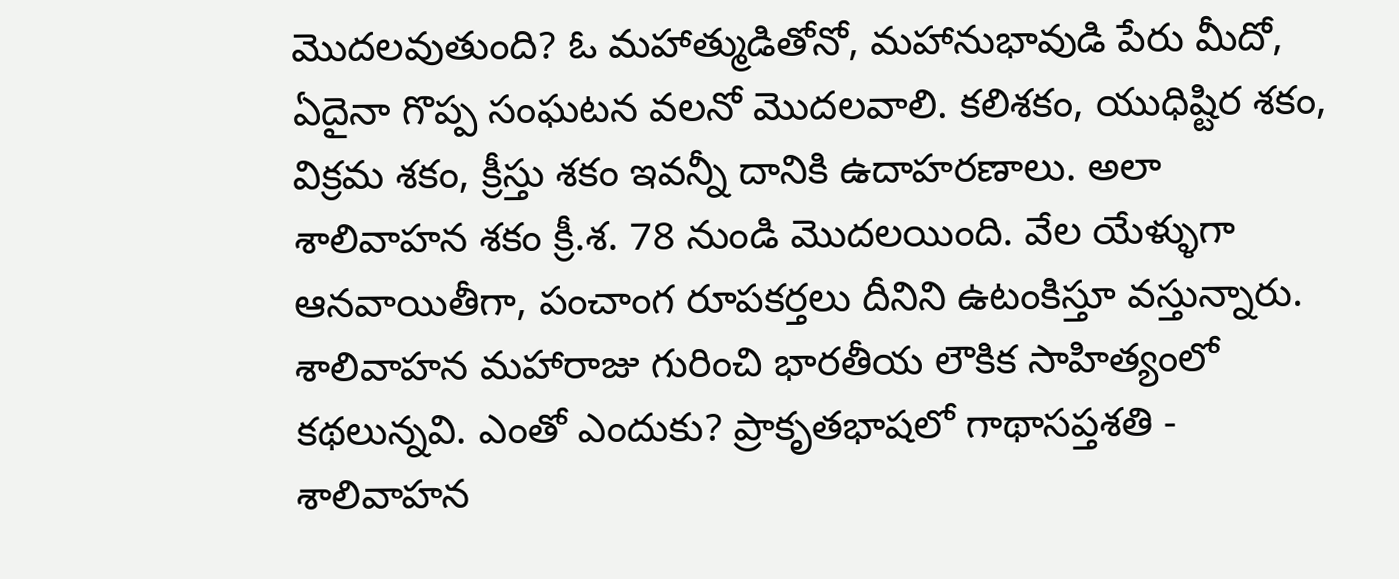మొదలవుతుంది? ఓ మహాత్ముడితోనో, మహానుభావుడి పేరు మీదో, ఏదైనా గొప్ప సంఘటన వలనో మొదలవాలి. కలిశకం, యుధిష్టిర శకం, విక్రమ శకం, క్రీస్తు శకం ఇవన్నీ దానికి ఉదాహరణాలు. అలా శాలివాహన శకం క్రీ.శ. 78 నుండి మొదలయింది. వేల యేళ్ళుగా ఆనవాయితీగా, పంచాంగ రూపకర్తలు దీనిని ఉటంకిస్తూ వస్తున్నారు. శాలివాహన మహారాజు గురించి భారతీయ లౌకిక సాహిత్యంలో కథలున్నవి. ఎంతో ఎందుకు? ప్రాకృతభాషలో గాథాసప్తశతి - శాలివాహన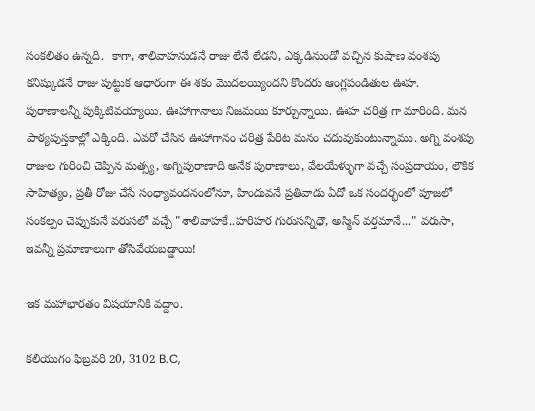సంకలితం ఉన్నది.  కాగా, శాలివాహనుడనే రాజు లేనే లేడని, ఎక్కడినుండో వచ్చిన కుషాణ వంశపు కనిష్కుడనే రాజు పుట్టుక ఆధారంగా ఈ శకం మొదలయ్యిందని కొందరు ఆంగ్లపండితుల ఊహ. పురాణాలన్నీ పుక్కిటివయ్యాయి. ఊహాగానాలు నిజమయి కూర్చున్నాయి. ఊహ చరిత్ర గా మారింది. మన పాఠ్యపుస్తకాల్లో ఎక్కింది. ఎవరో చేసిన ఊహాగానం చరిత్ర పేరిట మనం చదువుకుంటున్నాము. అగ్ని వంశపు రాజుల గురించి చెప్పిన మత్స్య, అగ్నిపురాణాది అనేక పురాణాలు, వేలయేళ్ళుగా వచ్చే సంప్రదాయం, లౌకిక సాహిత్యం, ప్రతీ రోజు చేసే సంధ్యావందనంలోనూ, హిందువనే ప్రతివాడు ఏదో ఒక సందర్భంలో పూజలో సంకల్పం చెప్పుకునే వరుసలో వచ్చే "శాలివాహకే..హరిహర గురుసన్నిధౌ, అస్మిన్ వర్తమానే..." వరుసా, ఇవన్నీ ప్రమాణాలుగా తోసివేయబడ్డాయి!

ఇక మహాభారతం విషయానికి వద్దాం.

కలియుగం ఫిబ్రవరి 20, 3102 B.C,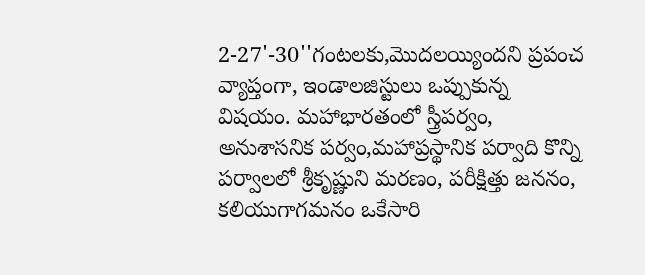2-27'-30''గంటలకు,మొదలయ్యిందని ప్రపంచ వ్యాప్తంగా, ఇండాలజిస్టులు ఒప్పుకున్న విషయం. మహాభారతంలో స్త్రీపర్వం, అనుశాసనిక పర్వం,మహాప్రస్థానిక పర్వాది కొన్ని పర్వాలలో శ్రీకృష్ణుని మరణం, పరీక్షిత్తు జననం, కలియుగాగమనం ఒకేసారి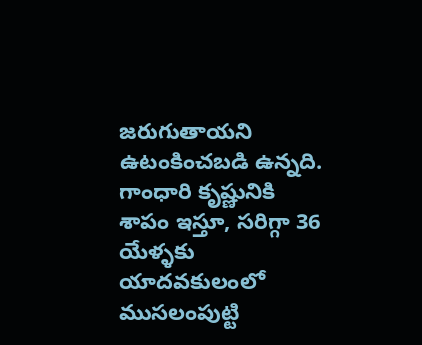జరుగుతాయని ఉటంకించబడి ఉన్నది. గాంధారి కృష్ణునికి శాపం ఇస్తూ, సరిగ్గా 36 యేళ్ళకు యాదవకులంలో ముసలంపుట్టి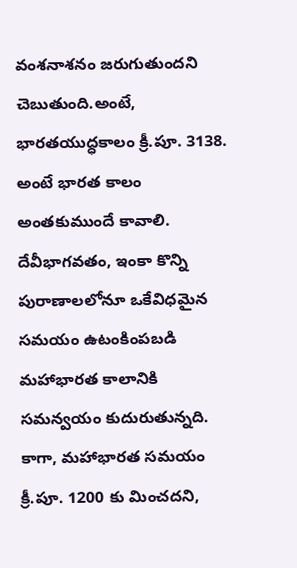వంశనాశనం జరుగుతుందని చెబుతుంది.అంటే, భారతయుద్ధకాలం క్రీ.పూ. 3138. అంటే భారత కాలం అంతకుముందే కావాలి. దేవీభాగవతం, ఇంకా కొన్ని పురాణాలలోనూ ఒకేవిధమైన సమయం ఉటంకింపబడి మహాభారత కాలానికి సమన్వయం కుదురుతున్నది. కాగా, మహాభారత సమయం క్రీ.పూ. 1200 కు మించదని,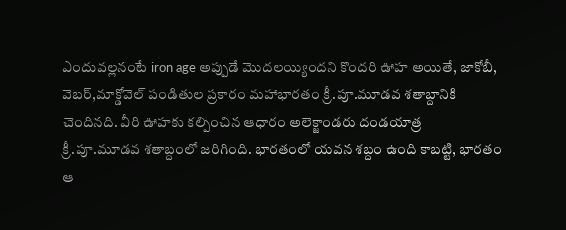ఎందువల్లనంటే iron age అప్పుడే మొదలయ్యిందని కొందరి ఊహ అయితే, జాకోబీ, వెబర్,మాక్డోవెల్ పండితుల ప్రకారం మహాభారతం క్రీ.పూ.మూడవ శతాబ్దానికి చెందినది. వీరి ఊహకు కల్పించిన ఆధారం అలెక్జాండరు దండయాత్ర క్రీ.పూ.మూడవ శతాబ్దంలో జరిగింది. భారతంలో యవన శబ్దం ఉంది కాబట్టి, భారతం ఆ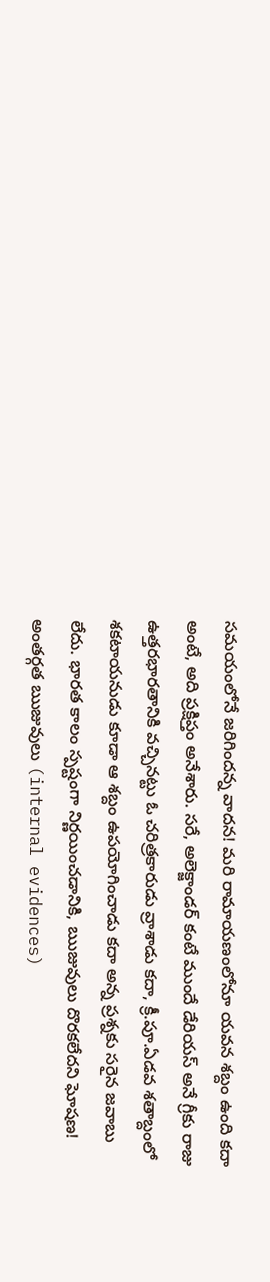సమయంలోనే జరిగిందన్న వాదన! మరి రామాయణంలోనూ యవన శబ్దం ఉంది కదా అంటే, అది ప్రక్షిప్తం అనేశారు. సరే, అలెక్జాండర్ కంటే ముందే డేరియస్ అనే గ్రీకు రాజు ఉత్తరభారతానికి వచ్చినట్టు ఓ చరిత్రకారుడు వ్రాశాడు కదా, క్రీ.పూ.ఏడవ శతాబ్దంలో శకటాయనుడు కూడా ఆ శబ్దం ఉపయోగించాడు కదా అన్న ప్రశ్నకు సరైన జవాబు లేదు. భారత కాలం స్పష్టంగా నిర్ణయించడానికి, ఋజువులు దొరకలేదని ఘోషణ! అంతర్గత ఋజువులు (internal evidences)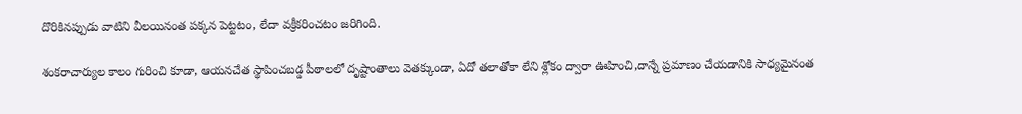దొరికినప్పుడు వాటిని వీలయినంత పక్కన పెట్టటం, లేదా వక్రీకరించటం జరిగింది.

శంకరాచార్యుల కాలం గురించి కూడా, ఆయనచేత స్థాపించబడ్డ పీఠాలలో దృష్టాంతాలు వెతక్కుండా, ఏదో తలాతోకా లేని శ్లోకం ద్వారా ఊహించి,దాన్నే ప్రమాణం చేయడానికి సాధ్యమైనంత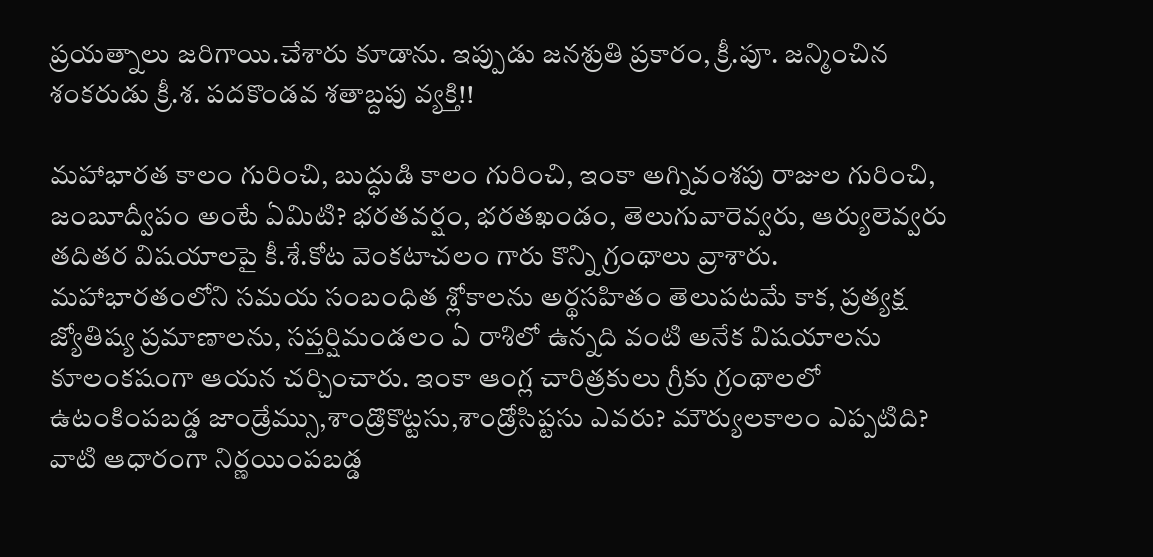ప్రయత్నాలు జరిగాయి.చేశారు కూడాను. ఇప్పుడు జనశ్రుతి ప్రకారం, క్రీ.పూ. జన్మించిన శంకరుడు క్రీ.శ. పదకొండవ శతాబ్దపు వ్యక్తి!!

మహాభారత కాలం గురించి, బుద్ధుడి కాలం గురించి, ఇంకా అగ్నివంశపు రాజుల గురించి, జంబూద్వీపం అంటే ఏమిటి? భరతవర్షం, భరతఖండం, తెలుగువారెవ్వరు, ఆర్యులెవ్వరు తదితర విషయాలపై కీ.శే.కోట వెంకటాచలం గారు కొన్ని గ్రంథాలు వ్రాశారు. మహాభారతంలోని సమయ సంబంధిత శ్లోకాలను అర్థసహితం తెలుపటమే కాక, ప్రత్యక్ష జ్యోతిష్య ప్రమాణాలను, సప్తర్షిమండలం ఏ రాశిలో ఉన్నది వంటి అనేక విషయాలను కూలంకషంగా ఆయన చర్చించారు. ఇంకా ఆంగ్ల చారిత్రకులు గ్రీకు గ్రంథాలలో ఉటంకింపబడ్డ జాండ్రేమ్సు,శాండ్రొకొట్టసు,శాండ్రోసిప్టసు ఎవరు? మౌర్యులకాలం ఎప్పటిది? వాటి ఆధారంగా నిర్ణయింపబడ్డ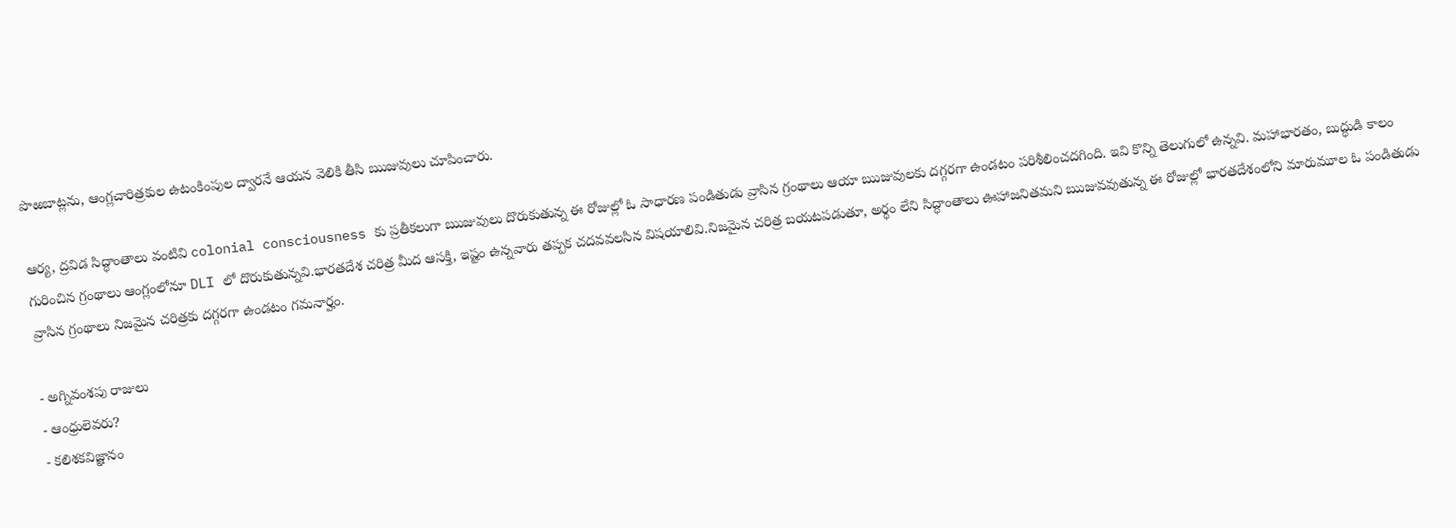పొఱబాట్లను, ఆంగ్లచారిత్రకుల ఉటంకింపుల ద్వారనే ఆయన వెలికి తీసి ఋజువులు చూపించారు.

ఆర్య, ద్రవిడ సిద్ధాంతాలు వంటివి colonial consciousness కు ప్రతీకలుగా ఋజువులు దొరుకుతున్న ఈ రోజుల్లో ఓ సాధారణ పండితుడు వ్రాసిన గ్రంథాలు ఆయా ఋజువులకు దగ్గరగా ఉండటం పరిశీలించదగింది. ఇవి కొన్ని తెలుగులో ఉన్నవి. మహాభారతం, బుద్ధుడి కాలం గురించిన గ్రంథాలు ఆంగ్లంలోనూ DLI లో దొరుకుతున్నవి.భారతదేశ చరిత్ర మీద ఆసక్తి, ఇష్టం ఉన్నవారు తప్పక చదవవలసిన విషయాలివి.నిజమైన చరిత్ర బయటపడుతూ, అర్థం లేని సిద్ధాంతాలు ఊహాజనితమని ఋజువవుతున్న ఈ రోజుల్లో భారతదేశంలోని మారుమూల ఓ పండితుడు వ్రాసిన గ్రంథాలు నిజమైన చరిత్రకు దగ్గరగా ఉండటం గమనార్హం.

- అగ్నివంశపు రాజులు
- ఆంధ్రులెవరు?
- కలిశకవిజ్ఞానం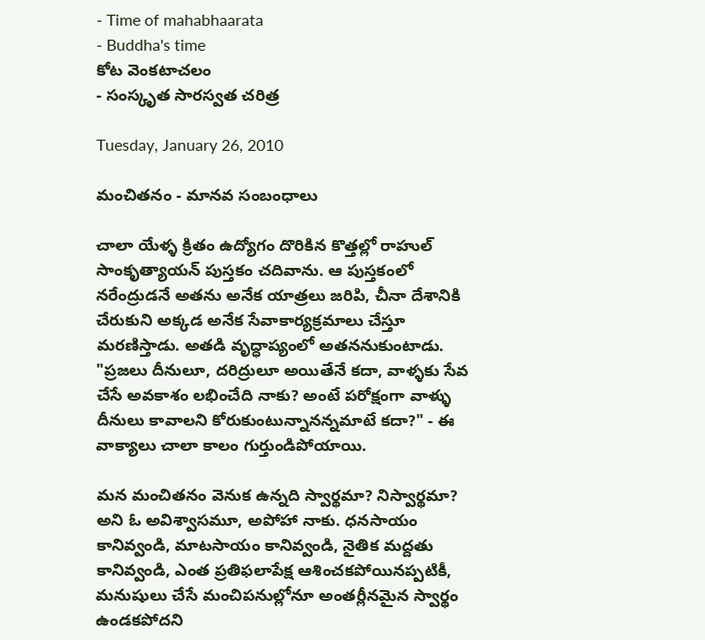- Time of mahabhaarata
- Buddha's time
కోట వెంకటాచలం
- సంస్కృత సారస్వత చరిత్ర

Tuesday, January 26, 2010

మంచితనం - మానవ సంబంధాలు

చాలా యేళ్ళ క్రితం ఉద్యోగం దొరికిన కొత్తల్లో రాహుల్ సాంకృత్యాయన్ పుస్తకం చదివాను. ఆ పుస్తకంలో నరేంద్రుడనే అతను అనేక యాత్రలు జరిపి, చీనా దేశానికి చేరుకుని అక్కడ అనేక సేవాకార్యక్రమాలు చేస్తూ మరణిస్తాడు. అతడి వృద్ధాప్యంలో అతననుకుంటాడు. "ప్రజలు దీనులూ, దరిద్రులూ అయితేనే కదా, వాళ్ళకు సేవ చేసే అవకాశం లభించేది నాకు? అంటే పరోక్షంగా వాళ్ళు దీనులు కావాలని కోరుకుంటున్నానన్నమాటే కదా?" - ఈ వాక్యాలు చాలా కాలం గుర్తుండిపోయాయి.

మన మంచితనం వెనుక ఉన్నది స్వార్థమా? నిస్వార్థమా? అని ఓ అవిశ్వాసమూ, అపోహా నాకు. ధనసాయం కానివ్వండి, మాటసాయం కానివ్వండి, నైతిక మద్దతు కానివ్వండి, ఎంత ప్రతిఫలాపేక్ష ఆశించకపోయినప్పటికీ, మనుషులు చేసే మంచిపనుల్లోనూ అంతర్లీనమైన స్వార్థం ఉండకపోదని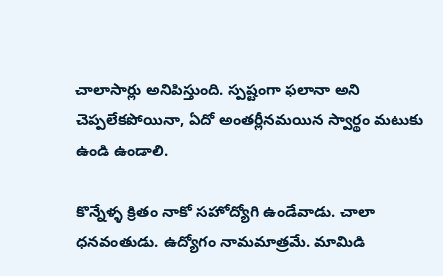చాలాసార్లు అనిపిస్తుంది. స్పష్టంగా ఫలానా అని చెప్పలేకపోయినా, ఏదో అంతర్లీనమయిన స్వార్థం మటుకు ఉండి ఉండాలి.

కొన్నేళ్ళ క్రితం నాకో సహోద్యోగి ఉండేవాడు. చాలా ధనవంతుడు. ఉద్యోగం నామమాత్రమే. మామిడి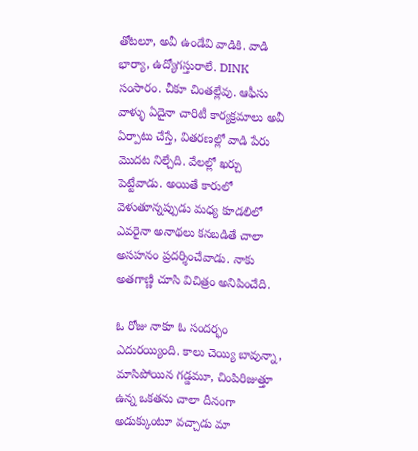తోటలూ, అవీ ఉండేవి వాడికి. వాడి భార్యా, ఉద్యోగస్తురాలే. DINK సంసారం. చీకూ చింతల్లేవు. ఆఫీసు వాళ్ళు ఏదైనా చారిటీ కార్యక్రమాలు అవీ ఏర్పాటు చేస్తే, వితరణల్లో వాడి పేరు మొదట నిల్చేది. వేలల్లో ఖర్చు పెట్టేవాడు. అయితే కారులో వెళుతూన్నప్పుడు మధ్య కూడలిలో ఎవరైనా అనాథలు కనబడితే చాలా అసహనం ప్రదర్శించేవాడు. నాకు అతగాణ్ణి చూసి విచిత్రం అనిపించేది.

ఓ రోజు నాకూ ఓ సందర్భం ఎదురయ్యింది. కాలు చెయ్యి బావున్నా, మాసిపోయిన గడ్డమూ, చింపిరిజుత్తూ ఉన్న ఒకతను చాలా దీనంగా అడుక్కుంటూ వచ్చాడు మా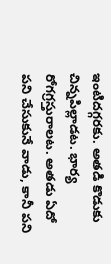ఇంటిదగ్గరకు. అతడి కొడుకు చిన్నపిల్లాడట. భార్య రోగగ్రస్తురాలట. అతడు ఏదో పని చేసుకునే వాడు, కానీ పని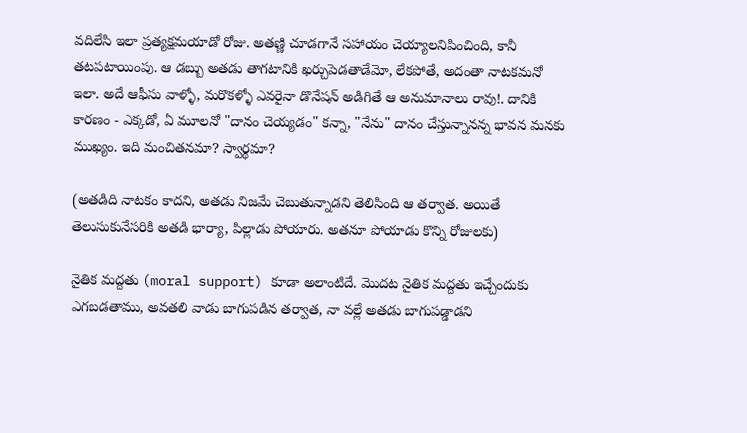వదిలేసి ఇలా ప్రత్యక్షమయాడో రోజు. అతణ్ణి చూడగానే సహాయం చెయ్యాలనిపించింది, కానీ తటపటాయింపు. ఆ డబ్బు అతడు తాగటానికి ఖర్చుపెడతాడేమో, లేకపోతే, అదంతా నాటకమనో ఇలా. అదే ఆఫీసు వాళ్ళో, మరొకళ్ళో ఎవరైనా డొనేషన్ అడిగితే ఆ అనుమానాలు రావు!. దానికి కారణం - ఎక్కడో, ఏ మూలనో "దానం చెయ్యడం" కన్నా, "నేను" దానం చేస్తున్నానన్న భావన మనకు ముఖ్యం. ఇది మంచితనమా? స్వార్థమా?

(అతడిది నాటకం కాదని, అతడు నిజమే చెబుతున్నాడని తెలిసింది ఆ తర్వాత. అయితే తెలుసుకునేసరికి అతడి భార్యా, పిల్లాడు పోయారు. అతనూ పోయాడు కొన్ని రోజులకు)

నైతిక మద్దతు (moral support) కూడా అలాంటిదే. మొదట నైతిక మద్దతు ఇచ్చేందుకు ఎగబడతాము, అవతలి వాడు బాగుపడిన తర్వాత, నా వల్లే అతడు బాగుపడ్డాడని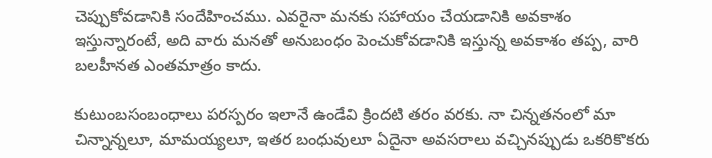చెప్పుకోవడానికి సందేహించము. ఎవరైనా మనకు సహాయం చేయడానికి అవకాశం ఇస్తున్నారంటే, అది వారు మనతో అనుబంధం పెంచుకోవడానికి ఇస్తున్న అవకాశం తప్ప, వారి బలహీనత ఎంతమాత్రం కాదు.

కుటుంబసంబంధాలు పరస్పరం ఇలానే ఉండేవి క్రిందటి తరం వరకు. నా చిన్నతనంలో మా చిన్నాన్నలూ, మామయ్యలూ, ఇతర బంధువులూ ఏదైనా అవసరాలు వచ్చినప్పుడు ఒకరికొకరు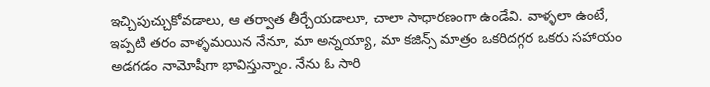ఇచ్చిపుచ్చుకోవడాలు, ఆ తర్వాత తీర్చేయడాలూ, చాలా సాధారణంగా ఉండేవి. వాళ్ళలా ఉంటే, ఇప్పటి తరం వాళ్ళమయిన నేనూ, మా అన్నయ్యా, మా కజిన్స్ మాత్రం ఒకరిదగ్గర ఒకరు సహాయం అడగడం నామోషీగా భావిస్తున్నాం. నేను ఓ సారి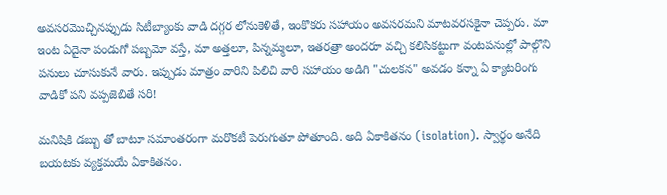అవసరమొచ్చినప్పుడు సిటీబ్యాంకు వాడి దగ్గర లోనుకెళితే, ఇంకొకరు సహాయం అవసరమని మాటవరసకైనా చెప్పరు. మా ఇంట ఏదైనా పండుగో పబ్బమో వస్తే, మా అత్తలూ, పిన్నమ్మలూ, ఇతరత్రా అందరూ వచ్చి కలిసికట్టుగా వంటపనుల్లో పాల్గొని పనులు చూసుకునే వారు. ఇప్పుడు మాత్రం వారిని పిలిచి వారి సహాయం అడిగి "చులకన" అవడం కన్నా ఏ క్యాటరింగు వాడికో పని వప్పజెబితే సరి!

మనిషికి డబ్బు తో బాటూ సమాంతరంగా మరొకటీ పెరుగుతూ పోతూంది. అది ఏకాకితనం (isolation). స్వార్థం అనేది బయటకు వ్యక్తమయే ఏకాకితనం.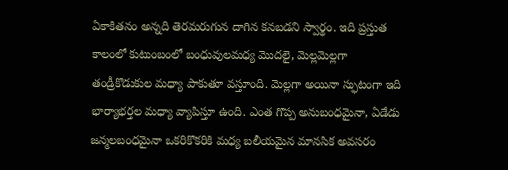ఏకాకితనం అన్నది తెరమరుగున దాగిన కనబడని స్వార్థం. ఇది ప్రస్తుత కాలంలో కుటుంబంలో బంధువులమధ్య మొదలై, మెల్లమెల్లగా తండ్రీకొడుకుల మధ్యా పాకుతూ వస్తూంది. మెల్లగా అయినా స్ఫుటంగా ఇది భార్యాభర్తల మధ్యా వ్యాపిస్తూ ఉంది. ఎంత గొప్ప అనుబంధమైనా, ఏడేడు జన్మలబంధమైనా ఒకరికొకరికి మధ్య బలీయమైన మానసిక అవసరం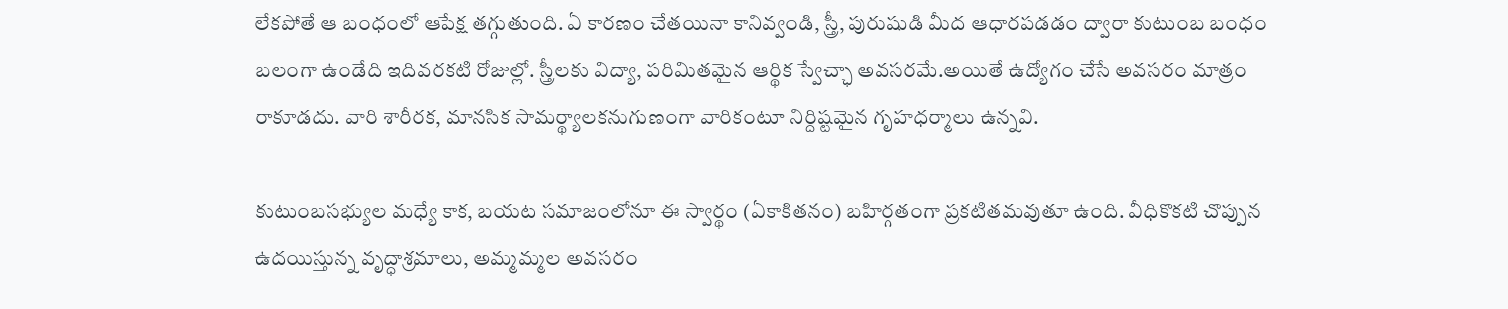లేకపోతే ఆ బంధంలో ఆపేక్ష తగ్గుతుంది. ఏ కారణం చేతయినా కానివ్వండి, స్త్రీ, పురుషుడి మీద ఆధారపడడం ద్వారా కుటుంబ బంధం బలంగా ఉండేది ఇదివరకటి రోజుల్లో. స్త్రీలకు విద్యా, పరిమితమైన ఆర్థిక స్వేచ్ఛా అవసరమే.అయితే ఉద్యోగం చేసే అవసరం మాత్రం రాకూడదు. వారి శారీరక, మానసిక సామర్థ్యాలకనుగుణంగా వారికంటూ నిర్దిష్టమైన గృహధర్మాలు ఉన్నవి.

కుటుంబసభ్యుల మధ్యే కాక, బయట సమాజంలోనూ ఈ స్వార్థం (ఏకాకితనం) బహిర్గతంగా ప్రకటితమవుతూ ఉంది. వీధికొకటి చొప్పున ఉదయిస్తున్న వృద్ధాశ్రమాలు, అమ్మమ్మల అవసరం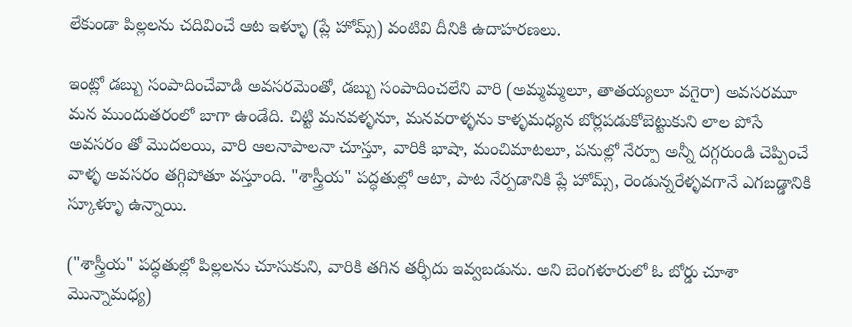లేకుండా పిల్లలను చదివించే ఆట ఇళ్ళూ (ప్లే హోమ్స్) వంటివి దీనికి ఉదాహరణలు.

ఇంట్లో డబ్బు సంపాదించేవాడి అవసరమెంతో, డబ్బు సంపాదించలేని వారి (అమ్మమ్మలూ, తాతయ్యలూ వగైరా) అవసరమూ మన ముందుతరంలో బాగా ఉండేది. చిట్టి మనవళ్ళనూ, మనవరాళ్ళను కాళ్ళమధ్యన బోర్లపడుకోబెట్టుకుని లాల పోసే అవసరం తో మొదలయి, వారి ఆలనాపాలనా చూస్తూ, వారికి భాషా, మంచిమాటలూ, పనుల్లో నేర్పూ అన్నీ దగ్గరుండి చెప్పించే వాళ్ళ అవసరం తగ్గిపోతూ వస్తూంది. "శాస్త్రీయ" పద్ధతుల్లో ఆటా, పాట నేర్పడానికి ప్లే హోమ్స్, రెండున్నరేళ్ళవగానే ఎగబడ్డానికి స్కూళ్ళూ ఉన్నాయి.

("శాస్త్రీయ" పద్ధతుల్లో పిల్లలను చూసుకుని, వారికి తగిన తర్ఫీదు ఇవ్వబడును. అని బెంగళూరులో ఓ బోర్డు చూశా మొన్నామధ్య)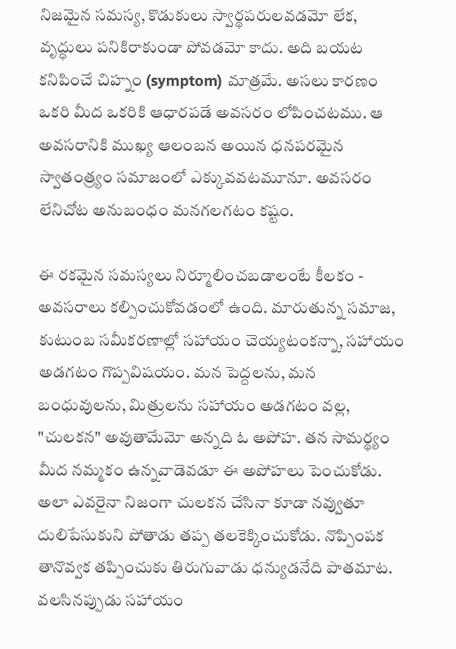నిజమైన సమస్య, కొడుకులు స్వార్థపరులవడమో లేక, వృద్ధులు పనికిరాకుండా పోవడమో కాదు. అది బయట కనిపించే చిహ్నం (symptom) మాత్రమే. అసలు కారణం ఒకరి మీద ఒకరికి ఆధారపడే అవసరం లోపించటము. ఆ అవసరానికి ముఖ్య ఆలంబన అయిన ధనపరమైన స్వాతంత్ర్యం సమాజంలో ఎక్కువవటమూనూ. అవసరం లేనిచోట అనుబంధం మనగలగటం కష్టం.

ఈ రకమైన సమస్యలు నిర్మూలించబడాలంటే కీలకం - అవసరాలు కల్పించుకోవడంలో ఉంది. మారుతున్న సమాజ, కుటుంబ సమీకరణాల్లో సహాయం చెయ్యటంకన్నా, సహాయం అడగటం గొప్పవిషయం. మన పెద్దలను, మన బంధువులను, మిత్రులను సహాయం అడగటం వల్ల, "చులకన" అవుతామేమో అన్నది ఓ అపోహ. తన సామర్థ్యం మీద నమ్మకం ఉన్నవాడెవడూ ఈ అపోహలు పెంచుకోడు. అలా ఎవరైనా నిజంగా చులకన చేసినా కూడా నవ్వుతూ దులిపేసుకుని పోతాడు తప్ప తలకెక్కించుకోడు. నొప్పింపక తానొవ్వక తప్పించుకు తిరుగువాడు ధన్యుడనేది పాతమాట. వలసినప్పుడు సహాయం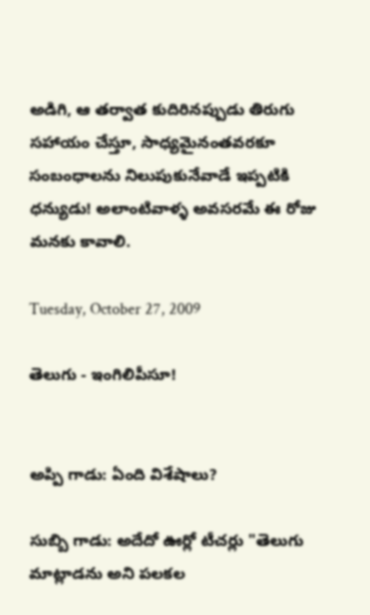అడిగి, ఆ తర్వాత కుదిరినప్పుడు తిరుగు సహాయం చేస్తూ, సాధ్యమైనంతవరకూ సంబంధాలను నిలుపుకునేవాడే ఇప్పటికి ధన్యుడు! అలాంటివాళ్ళ అవసరమే ఈ రోజు మనకు కావాలి.

Tuesday, October 27, 2009

తెలుగు - ఇంగిలిపీసూ!


అప్పి గాడు: ఏంది విశేషాలు?

సుబ్బి గాడు: అదేదో ఊర్లో టీచర్లు "తెలుగు మాట్లాడను అని పలకల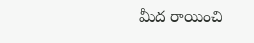మీద రాయించి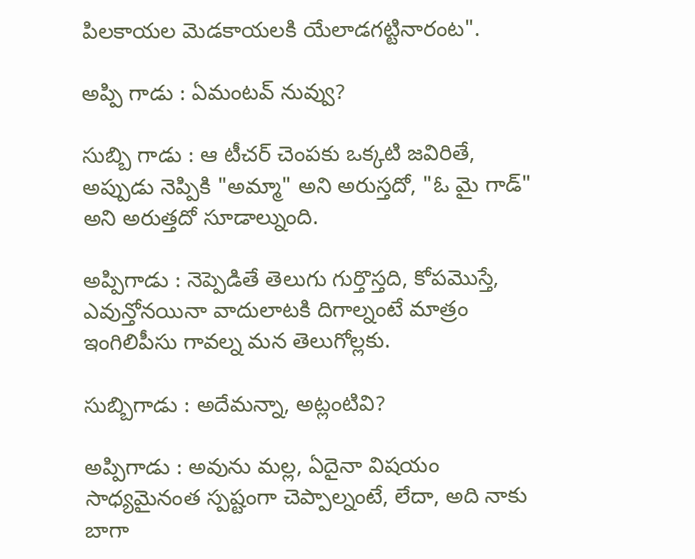పిలకాయల మెడకాయలకి యేలాడగట్టినారంట".

అప్పి గాడు : ఏమంటవ్ నువ్వు?

సుబ్బి గాడు : ఆ టీచర్ చెంపకు ఒక్కటి జవిరితే, అప్పుడు నెప్పికి "అమ్మా" అని అరుస్తదో, "ఓ మై గాడ్" అని అరుత్తదో సూడాల్నుంది.

అప్పిగాడు : నెప్పెడితే తెలుగు గుర్తొస్తది, కోపమొస్తే, ఎవున్తోనయినా వాదులాటకి దిగాల్నంటే మాత్రం ఇంగిలిపీసు గావల్న మన తెలుగోల్లకు.

సుబ్బిగాడు : అదేమన్నా, అట్లంటివి?

అప్పిగాడు : అవును మల్ల, ఏదైనా విషయం సాధ్యమైనంత స్పష్టంగా చెప్పాల్నంటే, లేదా, అది నాకు బాగా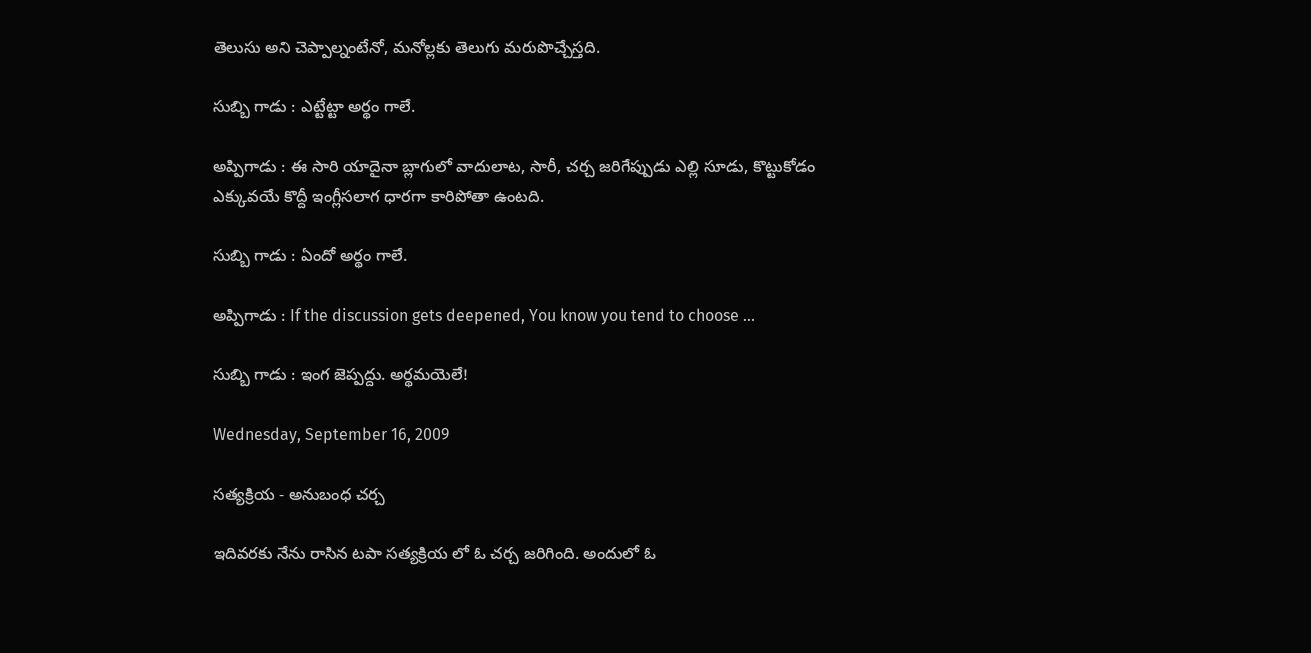తెలుసు అని చెప్పాల్నంటేనో, మనోల్లకు తెలుగు మరుపొచ్చేస్తది.

సుబ్బి గాడు : ఎట్టేట్టా అర్థం గాలే.

అప్పిగాడు : ఈ సారి యాదైనా బ్లాగులో వాదులాట, సారీ, చర్చ జరిగేప్పుడు ఎల్లి సూడు, కొట్టుకోడం ఎక్కువయే కొద్దీ ఇంగ్లీసలాగ ధారగా కారిపోతా ఉంటది.

సుబ్బి గాడు : ఏందో అర్థం గాలే.

అప్పిగాడు : If the discussion gets deepened, You know you tend to choose ...

సుబ్బి గాడు : ఇంగ జెప్పద్దు. అర్థమయెలే!

Wednesday, September 16, 2009

సత్యక్రియ - అనుబంధ చర్చ

ఇదివరకు నేను రాసిన టపా సత్యక్రియ లో ఓ చర్చ జరిగింది. అందులో ఓ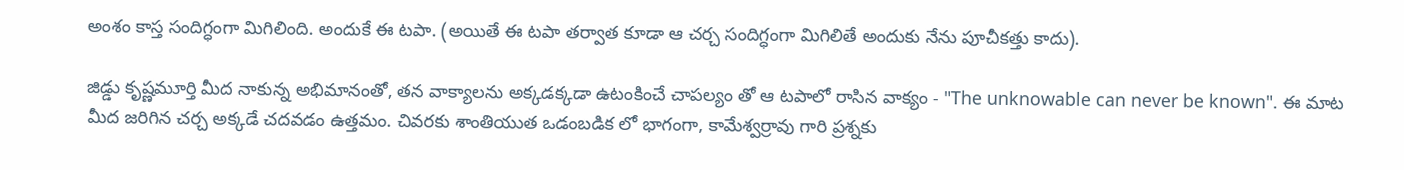అంశం కాస్త సందిగ్ధంగా మిగిలింది. అందుకే ఈ టపా. (అయితే ఈ టపా తర్వాత కూడా ఆ చర్చ సందిగ్ధంగా మిగిలితే అందుకు నేను పూచీకత్తు కాదు).

జిడ్డు కృష్ణమూర్తి మీద నాకున్న అభిమానంతో, తన వాక్యాలను అక్కడక్కడా ఉటంకించే చాపల్యం తో ఆ టపాలో రాసిన వాక్యం - "The unknowable can never be known". ఈ మాట మీద జరిగిన చర్చ అక్కడే చదవడం ఉత్తమం. చివరకు శాంతియుత ఒడంబడిక లో భాగంగా, కామేశ్వర్రావు గారి ప్రశ్నకు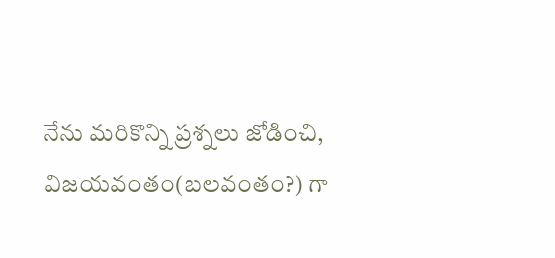నేను మరికొన్ని ప్రశ్నలు జోడించి, విజయవంతం(బలవంతం?) గా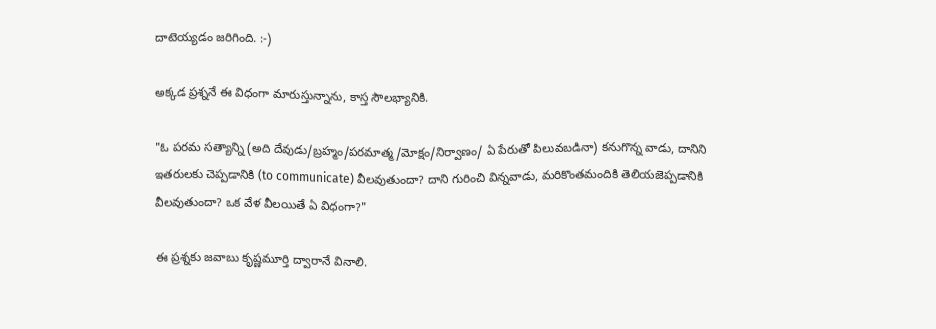దాటెయ్యడం జరిగింది. :-)

అక్కడ ప్రశ్ననే ఈ విధంగా మారుస్తున్నాను, కాస్త సౌలభ్యానికి.

"ఓ పరమ సత్యాన్ని (అది దేవుడు/బ్రహ్మం/పరమాత్మ/మోక్షం/నిర్వాణం/ ఏ పేరుతో పిలువబడినా) కనుగొన్న వాడు, దానిని ఇతరులకు చెప్పడానికి (to communicate) వీలవుతుందా? దాని గురించి విన్నవాడు, మరికొంతమందికి తెలియజెప్పడానికి వీలవుతుందా? ఒక వేళ వీలయితే ఏ విధంగా?"

ఈ ప్రశ్నకు జవాబు కృష్ణమూర్తి ద్వారానే వినాలి.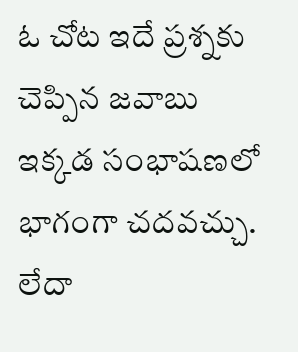ఓ చోట ఇదే ప్రశ్నకు చెప్పిన జవాబు ఇక్కడ సంభాషణలో భాగంగా చదవచ్చు. లేదా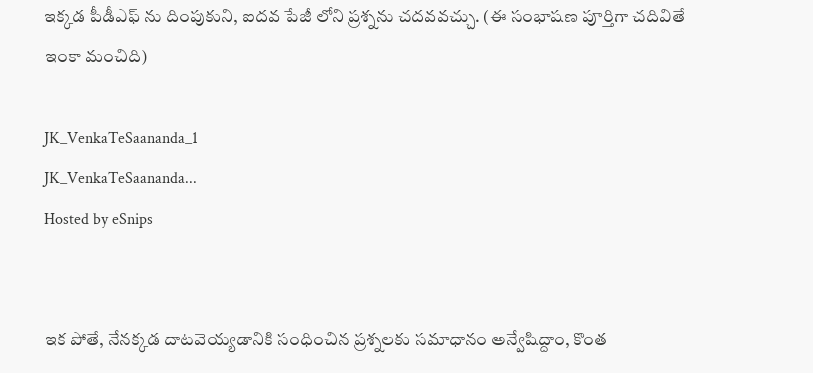ఇక్కడ పీడీఎఫ్ ను దింపుకుని, ఐదవ పేజీ లోని ప్రశ్నను చదవవచ్చు. (ఈ సంభాషణ పూర్తిగా చదివితే ఇంకా మంచిది)

JK_VenkaTeSaananda_1
JK_VenkaTeSaananda...
Hosted by eSnips


ఇక పోతే, నేనక్కడ దాటవెయ్యడానికి సంధించిన ప్రశ్నలకు సమాధానం అన్వేషిద్దాం, కొంత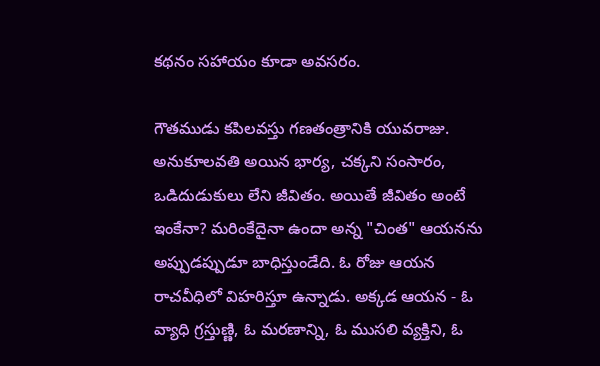కథనం సహాయం కూడా అవసరం.

గౌతముడు కపిలవస్తు గణతంత్రానికి యువరాజు. అనుకూలవతి అయిన భార్య, చక్కని సంసారం, ఒడిదుడుకులు లేని జీవితం. అయితే జీవితం అంటే ఇంకేనా? మరింకేదైనా ఉందా అన్న "చింత" ఆయనను అప్పుడప్పుడూ బాధిస్తుండేది. ఓ రోజు ఆయన రాచవీధిలో విహరిస్తూ ఉన్నాడు. అక్కడ ఆయన - ఓ వ్యాధి గ్రస్తుణ్ణి, ఓ మరణాన్ని, ఓ ముసలి వ్యక్తిని, ఓ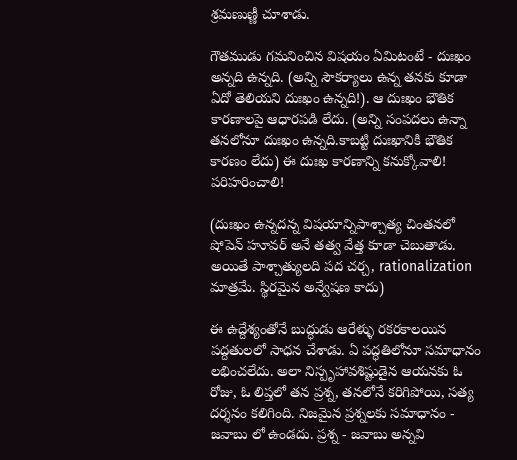శ్రమణుణ్ణీ చూశాడు.

గౌతముడు గమనించిన విషయం ఏమిటంటే - దుఃఖం అన్నది ఉన్నది. (అన్ని సౌకర్యాలు ఉన్న తనకు కూడా ఏదో తెలియని దుఃఖం ఉన్నది!). ఆ దుఃఖం భౌతిక కారణాలపై ఆధారపడి లేదు. (అన్ని సంపదలు ఉన్నా తనలోనూ దుఃఖం ఉన్నది.కాబట్టి దుఃఖానికి భౌతిక కారణం లేదు) ఈ దుఃఖ కారణాన్ని కనుక్కోవాలి! పరిహరించాలి!

(దుఃఖం ఉన్నదన్న విషయాన్నిపాశ్చాత్య చింతనలో షోపెన్ హూవర్ అనే తత్వ వేత్త కూడా చెబుతాడు. అయితే పాశ్చాత్యులది పద చర్చ, rationalization మాత్రమే. స్థిరమైన అన్వేషణ కాదు)

ఈ ఉద్దేశ్యంతోనే బుద్ధుడు ఆరేళ్ళు రకరకాలయిన పద్దతులలో సాధన చేశాడు. ఏ పద్ధతిలోనూ సమాధానం లభించలేదు. అలా నిస్పృహావశిష్టుడైన ఆయనకు ఓ రోజు, ఓ లిప్తలో తన ప్రశ్న, తనలోనే కరిగిపోయి, సత్య దర్శనం కలిగింది. నిజమైన ప్రశ్నలకు సమాధానం - జవాబు లో ఉండదు. ప్రశ్న - జవాబు అన్నవి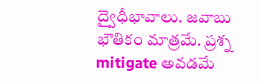ద్వైధీభావాలు. జవాబు భౌతికం మాత్రమే. ప్రశ్న mitigate అవడమే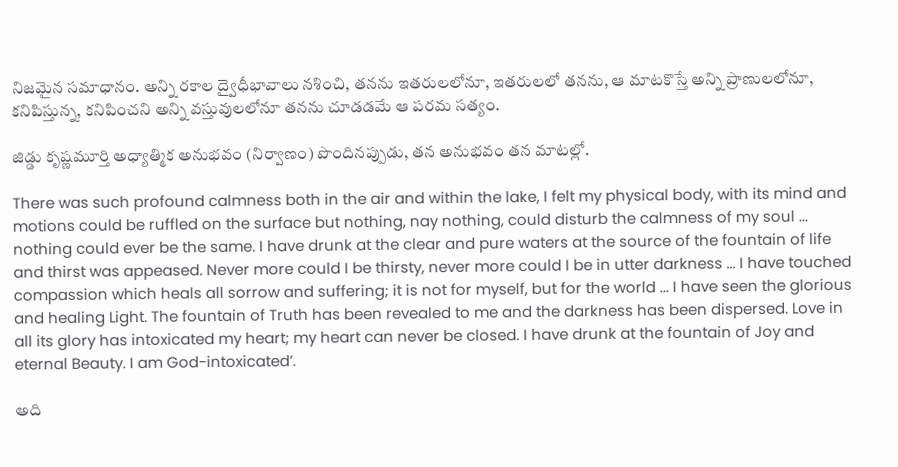నిజమైన సమాధానం. అన్ని రకాల ద్వైధీభావాలు నశించి, తనను ఇతరులలోనూ, ఇతరులలో తనను, ఆ మాటకొస్తే అన్ని ప్రాణులలోనూ, కనిపిస్తున్న, కనిపించని అన్ని వస్తువులలోనూ తనను చూడడమే ఆ పరమ సత్యం.

జిడ్డు కృష్ణమూర్తి అధ్యాత్మిక అనుభవం (నిర్వాణం) పొందినప్పుడు, తన అనుభవం తన మాటల్లో.

There was such profound calmness both in the air and within the lake, I felt my physical body, with its mind and motions could be ruffled on the surface but nothing, nay nothing, could disturb the calmness of my soul ... nothing could ever be the same. I have drunk at the clear and pure waters at the source of the fountain of life and thirst was appeased. Never more could I be thirsty, never more could I be in utter darkness ... I have touched compassion which heals all sorrow and suffering; it is not for myself, but for the world ... I have seen the glorious and healing Light. The fountain of Truth has been revealed to me and the darkness has been dispersed. Love in all its glory has intoxicated my heart; my heart can never be closed. I have drunk at the fountain of Joy and eternal Beauty. I am God-intoxicated’.

అది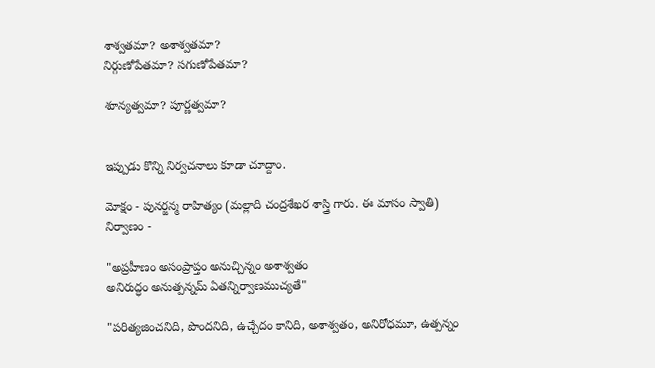శాశ్వతమా? అశాశ్వతమా?
నిర్గుణోపేతమా? సగుణోపేతమా?

శూన్యత్వమా? పూర్ణత్వమా?


ఇప్పుడు కొన్ని నిర్వచనాలు కూడా చూద్దాం.

మోక్షం - పునర్జన్మ రాహిత్యం (మల్లాది చంద్రశేఖర శాస్త్రి గారు. ఈ మాసం స్వాతి)
నిర్వాణం -

"అప్రహీణం అసంప్రాప్తం అనుచ్చిన్నం అశాశ్వతం
అనిరుద్ధం అనుత్పన్నమ్ ఏతన్నిర్వాణముచ్యతే"

"పరిత్యజించనిది, పొందనిది, ఉచ్చేదం కానిది, అశాశ్వతం, అనిరోధమూ, ఉత్పన్నం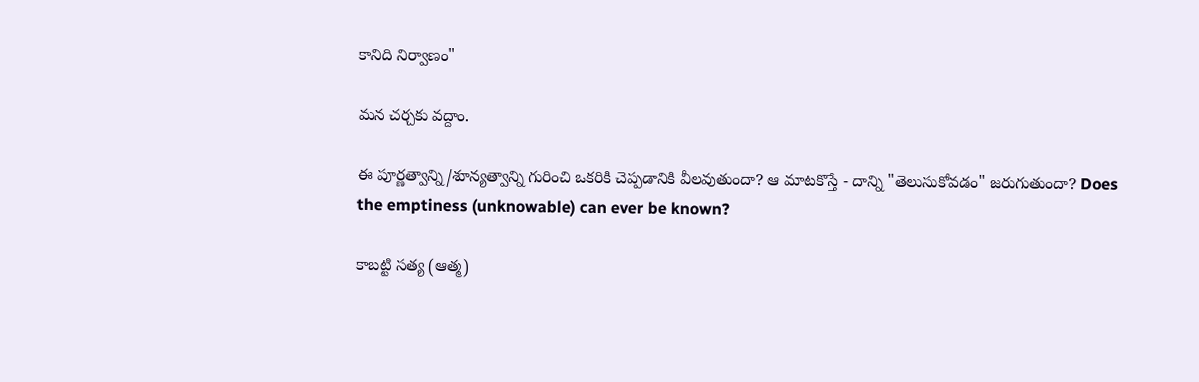కానిది నిర్వాణం"

మన చర్చకు వద్దాం.

ఈ పూర్ణత్వాన్ని/శూన్యత్వాన్ని గురించి ఒకరికి చెప్పడానికి వీలవుతుందా? ఆ మాటకొస్తే - దాన్ని "తెలుసుకోవడం" జరుగుతుందా? Does the emptiness (unknowable) can ever be known?

కాబట్టి సత్య (ఆత్మ)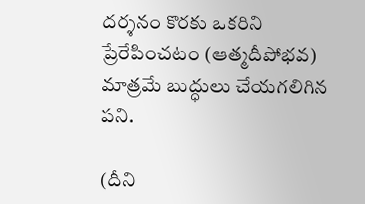దర్శనం కొరకు ఒకరిని ప్రేరేపించటం (ఆత్మదీపోభవ) మాత్రమే బుద్ధులు చేయగలిగిన పని.

(దీని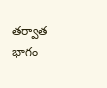తర్వాత భాగం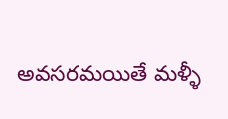అవసరమయితే మళ్ళీ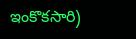ఇంకొకసారి)